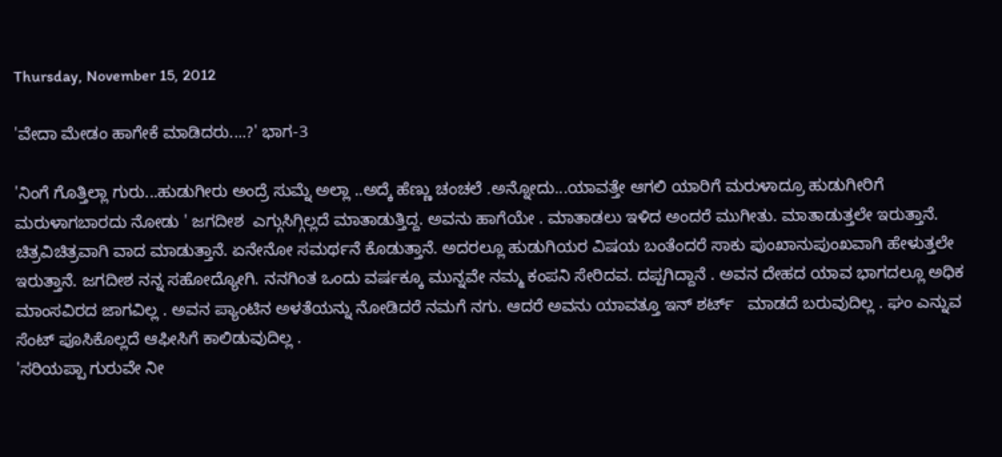Thursday, November 15, 2012

'ವೇದಾ ಮೇಡಂ ಹಾಗೇಕೆ ಮಾಡಿದರು....?' ಭಾಗ-3

'ನಿಂಗೆ ಗೊತ್ತಿಲ್ಲಾ ಗುರು...ಹುಡುಗೀರು ಅಂದ್ರೆ ಸುಮ್ನೆ ಅಲ್ಲಾ ..ಅದ್ಕೆ ಹೆಣ್ಣು ಚಂಚಲೆ .ಅನ್ನೋದು...ಯಾವತ್ತೇ ಆಗಲಿ ಯಾರಿಗೆ ಮರುಳಾದ್ರೂ ಹುಡುಗೀರಿಗೆ ಮರುಳಾಗಬಾರದು ನೋಡು ' ಜಗದೀಶ  ಎಗ್ಗುಸಿಗ್ಗಿಲ್ಲದೆ ಮಾತಾಡುತ್ತಿದ್ದ. ಅವನು ಹಾಗೆಯೇ . ಮಾತಾಡಲು ಇಳಿದ ಅಂದರೆ ಮುಗೀತು. ಮಾತಾಡುತ್ತಲೇ ಇರುತ್ತಾನೆ. ಚಿತ್ರವಿಚಿತ್ರವಾಗಿ ವಾದ ಮಾಡುತ್ತಾನೆ. ಏನೇನೋ ಸಮರ್ಥನೆ ಕೊಡುತ್ತಾನೆ. ಅದರಲ್ಲೂ ಹುಡುಗಿಯರ ವಿಷಯ ಬಂತೆಂದರೆ ಸಾಕು ಪುಂಖಾನುಪುಂಖವಾಗಿ ಹೇಳುತ್ತಲೇ ಇರುತ್ತಾನೆ. ಜಗದೀಶ ನನ್ನ ಸಹೋದ್ಯೋಗಿ. ನನಗಿಂತ ಒಂದು ವರ್ಷಕ್ಕೂ ಮುನ್ನವೇ ನಮ್ಮ ಕಂಪನಿ ಸೇರಿದವ. ದಪ್ಪಗಿದ್ದಾನೆ . ಅವನ ದೇಹದ ಯಾವ ಭಾಗದಲ್ಲೂ ಅಧಿಕ ಮಾಂಸವಿರದ ಜಾಗವಿಲ್ಲ . ಅವನ ಪ್ಯಾಂಟಿನ ಅಳತೆಯನ್ನು ನೋಡಿದರೆ ನಮಗೆ ನಗು. ಆದರೆ ಅವನು ಯಾವತ್ತೂ ಇನ್ ಶರ್ಟ್   ಮಾಡದೆ ಬರುವುದಿಲ್ಲ . ಘಂ ಎನ್ನುವ ಸೆಂಟ್ ಪೂಸಿಕೊಲ್ಲದೆ ಆಫೀಸಿಗೆ ಕಾಲಿಡುವುದಿಲ್ಲ .
'ಸರಿಯಪ್ಪಾ ಗುರುವೇ ನೀ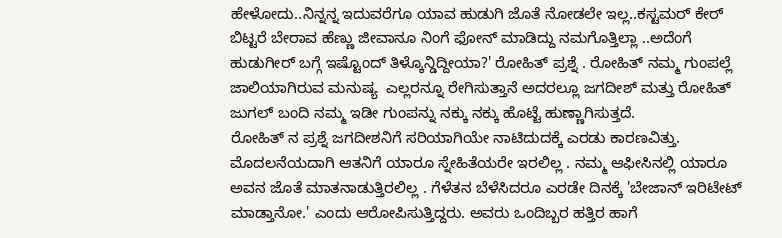ಹೇಳೋದು..ನಿನ್ನನ್ನ ಇದುವರೆಗೂ ಯಾವ ಹುಡುಗಿ ಜೊತೆ ನೋಡಲೇ ಇಲ್ಲ..ಕಸ್ಟಮರ್ ಕೇರ್ ಬಿಟ್ಟರೆ ಬೇರಾವ ಹೆಣ್ಣು ಜೀವಾನೂ ನಿಂಗೆ ಫೋನ್ ಮಾಡಿದ್ದು ನಮಗೊತ್ತಿಲ್ಲಾ ..ಅದೆಂಗೆ ಹುಡುಗೀರ್ ಬಗ್ಗೆ ಇಷ್ಟೊಂದ್ ತಿಳ್ಕೊನ್ಡಿದ್ದೀಯಾ?' ರೋಹಿತ್ ಪ್ರಶ್ನೆ . ರೋಹಿತ್ ನಮ್ಮ ಗುಂಪಲ್ಲೆ ಜಾಲಿಯಾಗಿರುವ ಮನುಷ್ಯ  ಎಲ್ಲರನ್ನೂ ರೇಗಿಸುತ್ತಾನೆ ಅದರಲ್ಲೂ ಜಗದೀಶ್ ಮತ್ತು ರೋಹಿತ್ ಜುಗಲ್ ಬಂದಿ ನಮ್ಮ ಇಡೀ ಗುಂಪನ್ನು ನಕ್ಕು ನಕ್ಕು ಹೊಟ್ಟೆ ಹುಣ್ಣಾಗಿಸುತ್ತದೆ.
ರೋಹಿತ್ ನ ಪ್ರಶ್ನೆ ಜಗದೀಶನಿಗೆ ಸರಿಯಾಗಿಯೇ ನಾಟಿದುದಕ್ಕೆ ಎರಡು ಕಾರಣವಿತ್ತು. ಮೊದಲನೆಯದಾಗಿ ಆತನಿಗೆ ಯಾರೂ ಸ್ನೇಹಿತೆಯರೇ ಇರಲಿಲ್ಲ . ನಮ್ಮ ಆಫೀಸಿನಲ್ಲಿ ಯಾರೂ ಅವನ ಜೊತೆ ಮಾತನಾಡುತ್ತಿರಲಿಲ್ಲ . ಗೆಳೆತನ ಬೆಳೆಸಿದರೂ ಎರಡೇ ದಿನಕ್ಕೆ 'ಬೇಜಾನ್ ಇರಿಟೇಟ್ ಮಾಡ್ತಾನೋ.' ಎಂದು ಆರೋಪಿಸುತ್ತಿದ್ದರು. ಅವರು ಒಂದಿಬ್ಬರ ಹತ್ತಿರ ಹಾಗೆ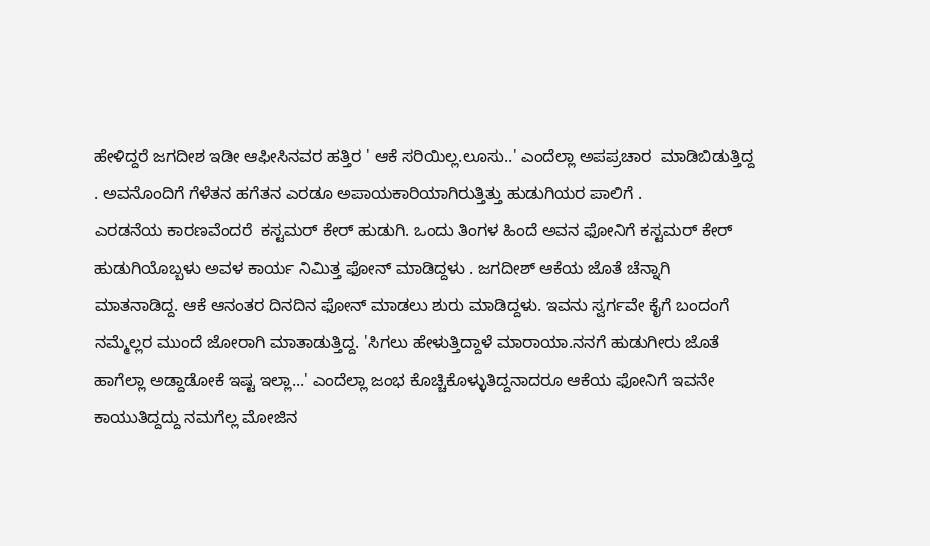ಹೇಳಿದ್ದರೆ ಜಗದೀಶ ಇಡೀ ಆಫೀಸಿನವರ ಹತ್ತಿರ ' ಆಕೆ ಸರಿಯಿಲ್ಲ.ಲೂಸು..' ಎಂದೆಲ್ಲಾ ಅಪಪ್ರಚಾರ  ಮಾಡಿಬಿಡುತ್ತಿದ್ದ . ಅವನೊಂದಿಗೆ ಗೆಳೆತನ ಹಗೆತನ ಎರಡೂ ಅಪಾಯಕಾರಿಯಾಗಿರುತ್ತಿತ್ತು ಹುಡುಗಿಯರ ಪಾಲಿಗೆ .
ಎರಡನೆಯ ಕಾರಣವೆಂದರೆ  ಕಸ್ಟಮರ್ ಕೇರ್ ಹುಡುಗಿ. ಒಂದು ತಿಂಗಳ ಹಿಂದೆ ಅವನ ಫೋನಿಗೆ ಕಸ್ಟಮರ್ ಕೇರ್ ಹುಡುಗಿಯೊಬ್ಬಳು ಅವಳ ಕಾರ್ಯ ನಿಮಿತ್ತ ಫೋನ್ ಮಾಡಿದ್ದಳು . ಜಗದೀಶ್ ಆಕೆಯ ಜೊತೆ ಚೆನ್ನಾಗಿ ಮಾತನಾಡಿದ್ದ. ಆಕೆ ಆನಂತರ ದಿನದಿನ ಫೋನ್ ಮಾಡಲು ಶುರು ಮಾಡಿದ್ದಳು. ಇವನು ಸ್ವರ್ಗವೇ ಕೈಗೆ ಬಂದಂಗೆ ನಮ್ಮೆಲ್ಲರ ಮುಂದೆ ಜೋರಾಗಿ ಮಾತಾಡುತ್ತಿದ್ದ. 'ಸಿಗಲು ಹೇಳುತ್ತಿದ್ದಾಳೆ ಮಾರಾಯಾ.ನನಗೆ ಹುಡುಗೀರು ಜೊತೆ ಹಾಗೆಲ್ಲಾ ಅಡ್ದಾಡೋಕೆ ಇಷ್ಟ ಇಲ್ಲಾ...' ಎಂದೆಲ್ಲಾ ಜಂಭ ಕೊಚ್ಚಿಕೊಳ್ಳುತಿದ್ದನಾದರೂ ಆಕೆಯ ಫೋನಿಗೆ ಇವನೇ ಕಾಯುತಿದ್ದದ್ದು ನಮಗೆಲ್ಲ ಮೋಜಿನ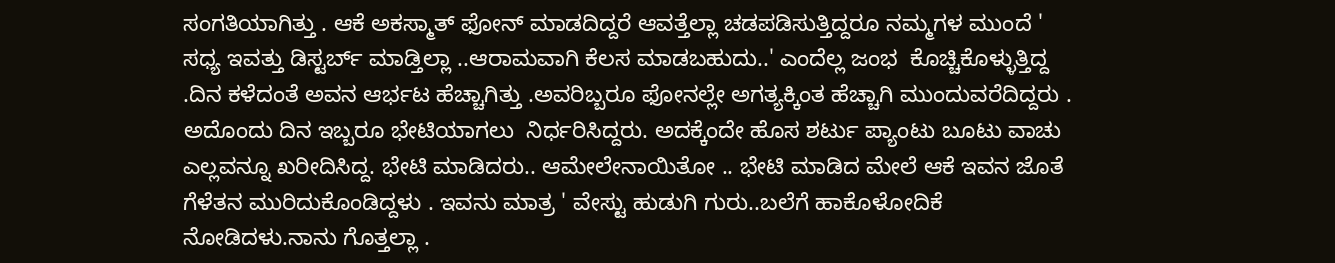ಸಂಗತಿಯಾಗಿತ್ತು . ಆಕೆ ಅಕಸ್ಮಾತ್ ಫೋನ್ ಮಾಡದಿದ್ದರೆ ಆವತ್ತೆಲ್ಲಾ ಚಡಪಡಿಸುತ್ತಿದ್ದರೂ ನಮ್ಮಗಳ ಮುಂದೆ ' ಸಧ್ಯ ಇವತ್ತು ಡಿಸ್ಟರ್ಬ್ ಮಾಡ್ತಿಲ್ಲಾ ..ಆರಾಮವಾಗಿ ಕೆಲಸ ಮಾಡಬಹುದು..' ಎಂದೆಲ್ಲ ಜಂಭ  ಕೊಚ್ಚಿಕೊಳ್ಳುತ್ತಿದ್ದ .ದಿನ ಕಳೆದಂತೆ ಅವನ ಆರ್ಭಟ ಹೆಚ್ಚಾಗಿತ್ತು .ಅವರಿಬ್ಬರೂ ಫೋನಲ್ಲೇ ಅಗತ್ಯಕ್ಕಿಂತ ಹೆಚ್ಚಾಗಿ ಮುಂದುವರೆದಿದ್ದರು . ಅದೊಂದು ದಿನ ಇಬ್ಬರೂ ಭೇಟಿಯಾಗಲು  ನಿರ್ಧರಿಸಿದ್ದರು. ಅದಕ್ಕೆಂದೇ ಹೊಸ ಶರ್ಟು ಪ್ಯಾಂಟು ಬೂಟು ವಾಚು  ಎಲ್ಲವನ್ನೂ ಖರೀದಿಸಿದ್ದ. ಭೇಟಿ ಮಾಡಿದರು.. ಆಮೇಲೇನಾಯಿತೋ .. ಭೇಟಿ ಮಾಡಿದ ಮೇಲೆ ಆಕೆ ಇವನ ಜೊತೆ ಗೆಳೆತನ ಮುರಿದುಕೊಂಡಿದ್ದಳು . ಇವನು ಮಾತ್ರ ' ವೇಸ್ಟು ಹುಡುಗಿ ಗುರು..ಬಲೆಗೆ ಹಾಕೊಳೋದಿಕೆ ನೋಡಿದಳು.ನಾನು ಗೊತ್ತಲ್ಲಾ .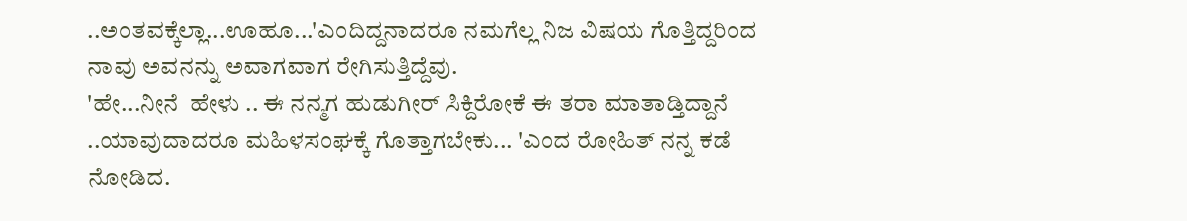..ಅಂತವಕ್ಕೆಲ್ಲಾ...ಊಹೂ...'ಎಂದಿದ್ದನಾದರೂ ನಮಗೆಲ್ಲ ನಿಜ ವಿಷಯ ಗೊತ್ತಿದ್ದರಿಂದ ನಾವು ಅವನನ್ನು ಅವಾಗವಾಗ ರೇಗಿಸುತ್ತಿದ್ದೆವು.
'ಹೇ...ನೀನೆ  ಹೇಳು .. ಈ ನನ್ಮಗ ಹುಡುಗೀರ್ ಸಿಕ್ದಿರೋಕೆ ಈ ತರಾ ಮಾತಾಡ್ತಿದ್ದಾನೆ ..ಯಾವುದಾದರೂ ಮಹಿಳಸಂಘಕ್ಕೆ ಗೊತ್ತಾಗಬೇಕು... 'ಎಂದ ರೋಹಿತ್ ನನ್ನ ಕಡೆ ನೋಡಿದ.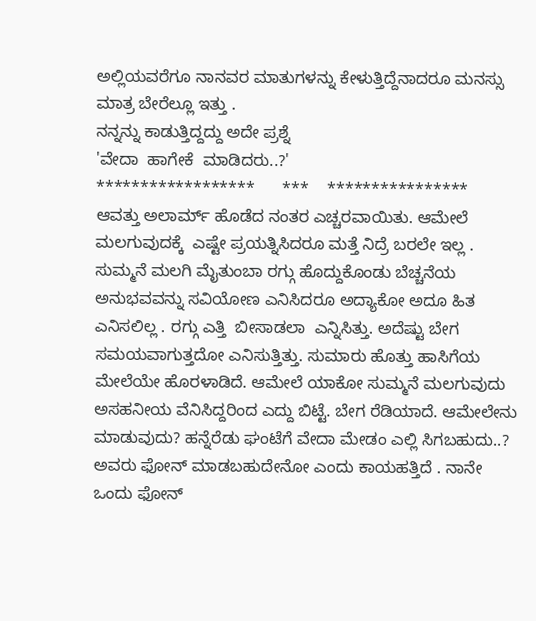ಅಲ್ಲಿಯವರೆಗೂ ನಾನವರ ಮಾತುಗಳನ್ನು ಕೇಳುತ್ತಿದ್ದೆನಾದರೂ ಮನಸ್ಸು ಮಾತ್ರ ಬೇರೆಲ್ಲೂ ಇತ್ತು .
ನನ್ನನ್ನು ಕಾಡುತ್ತಿದ್ದದ್ದು ಅದೇ ಪ್ರಶ್ನೆ
'ವೇದಾ  ಹಾಗೇಕೆ  ಮಾಡಿದರು..?'
******************      ***    ****************
ಆವತ್ತು ಅಲಾರ್ಮ್ ಹೊಡೆದ ನಂತರ ಎಚ್ಚರವಾಯಿತು. ಆಮೇಲೆ  ಮಲಗುವುದಕ್ಕೆ  ಎಷ್ಟೇ ಪ್ರಯತ್ನಿಸಿದರೂ ಮತ್ತೆ ನಿದ್ರೆ ಬರಲೇ ಇಲ್ಲ . ಸುಮ್ಮನೆ ಮಲಗಿ ಮೈತುಂಬಾ ರಗ್ಗು ಹೊದ್ದುಕೊಂಡು ಬೆಚ್ಚನೆಯ ಅನುಭವವನ್ನು ಸವಿಯೋಣ ಎನಿಸಿದರೂ ಅದ್ಯಾಕೋ ಅದೂ ಹಿತ ಎನಿಸಲಿಲ್ಲ . ರಗ್ಗು ಎತ್ತಿ  ಬೀಸಾಡಲಾ  ಎನ್ನಿಸಿತ್ತು. ಅದೆಷ್ಟು ಬೇಗ ಸಮಯವಾಗುತ್ತದೋ ಎನಿಸುತ್ತಿತ್ತು. ಸುಮಾರು ಹೊತ್ತು ಹಾಸಿಗೆಯ ಮೇಲೆಯೇ ಹೊರಳಾಡಿದೆ. ಆಮೇಲೆ ಯಾಕೋ ಸುಮ್ಮನೆ ಮಲಗುವುದು ಅಸಹನೀಯ ವೆನಿಸಿದ್ದರಿಂದ ಎದ್ದು ಬಿಟ್ಟೆ. ಬೇಗ ರೆಡಿಯಾದೆ. ಆಮೇಲೇನು ಮಾಡುವುದು? ಹನ್ನೆರೆಡು ಘಂಟೆಗೆ ವೇದಾ ಮೇಡಂ ಎಲ್ಲಿ ಸಿಗಬಹುದು..? ಅವರು ಫೋನ್ ಮಾಡಬಹುದೇನೋ ಎಂದು ಕಾಯಹತ್ತಿದೆ . ನಾನೇ ಒಂದು ಫೋನ್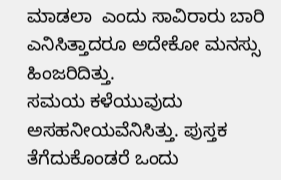ಮಾಡಲಾ  ಎಂದು ಸಾವಿರಾರು ಬಾರಿ ಎನಿಸಿತ್ತಾದರೂ ಅದೇಕೋ ಮನಸ್ಸು ಹಿಂಜರಿದಿತ್ತು.
ಸಮಯ ಕಳೆಯುವುದು ಅಸಹನೀಯವೆನಿಸಿತ್ತು. ಪುಸ್ತಕ ತೆಗೆದುಕೊಂಡರೆ ಒಂದು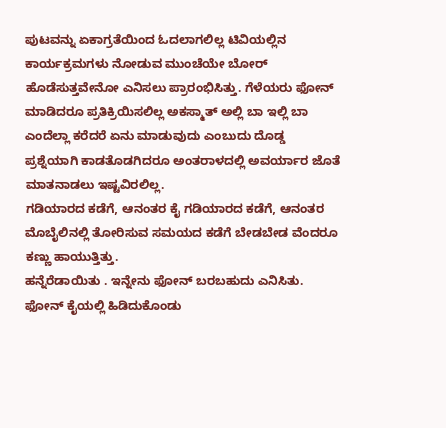ಪುಟವನ್ನು ಏಕಾಗ್ರತೆಯಿಂದ ಓದಲಾಗಲಿಲ್ಲ ಟಿವಿಯಲ್ಲಿನ ಕಾರ್ಯಕ್ರಮಗಳು ನೋಡುವ ಮುಂಚೆಯೇ ಬೋರ್ ಹೊಡೆಸುತ್ತವೇನೋ ಎನಿಸಲು ಪ್ರಾರಂಭಿಸಿತ್ತು. ಗೆಳೆಯರು ಫೋನ್ ಮಾಡಿದರೂ ಪ್ರತಿಕ್ರಿಯಿಸಲಿಲ್ಲ ಅಕಸ್ಮಾತ್ ಅಲ್ಲಿ ಬಾ ಇಲ್ಲಿ ಬಾ ಎಂದೆಲ್ಲಾ ಕರೆದರೆ ಏನು ಮಾಡುವುದು ಎಂಬುದು ದೊಡ್ಡ ಪ್ರಶ್ನೆಯಾಗಿ ಕಾಡತೊಡಗಿದರೂ ಅಂತರಾಳದಲ್ಲಿ ಅವರ್ಯಾರ ಜೊತೆ ಮಾತನಾಡಲು ಇಷ್ಟವಿರಲಿಲ್ಲ.
ಗಡಿಯಾರದ ಕಡೆಗೆ, ಆನಂತರ ಕೈ ಗಡಿಯಾರದ ಕಡೆಗೆ, ಆನಂತರ ಮೊಬೈಲಿನಲ್ಲಿ ತೋರಿಸುವ ಸಮಯದ ಕಡೆಗೆ ಬೇಡಬೇಡ ವೆಂದರೂ ಕಣ್ಣು ಹಾಯುತ್ತಿತ್ತು.
ಹನ್ನೆರೆಡಾಯಿತು . ಇನ್ನೇನು ಫೋನ್ ಬರಬಹುದು ಎನಿಸಿತು. ಫೋನ್ ಕೈಯಲ್ಲಿ ಹಿಡಿದುಕೊಂಡು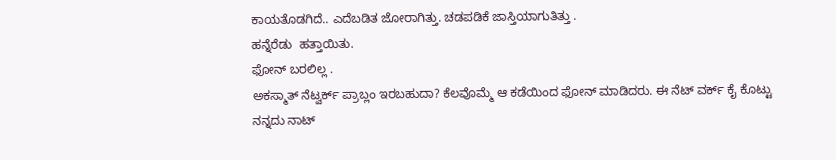ಕಾಯತೊಡಗಿದೆ.. ಎದೆಬಡಿತ ಜೋರಾಗಿತ್ತು. ಚಡಪಡಿಕೆ ಜಾಸ್ತಿಯಾಗುತಿತ್ತು .
ಹನ್ನೆರೆಡು  ಹತ್ತಾಯಿತು.
ಫೋನ್ ಬರಲಿಲ್ಲ .
ಅಕಸ್ಮಾತ್ ನೆಟ್ವರ್ಕ್ ಪ್ರಾಬ್ಲಂ ಇರಬಹುದಾ? ಕೆಲವೊಮ್ಮೆ ಆ ಕಡೆಯಿಂದ ಫೋನ್ ಮಾಡಿದರು. ಈ ನೆಟ್ ವರ್ಕ್ ಕೈ ಕೊಟ್ಟು ನನ್ನದು ನಾಟ್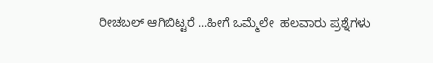ರೀಚಬಲ್ ಆಗಿಬಿಟ್ಟರೆ ...ಹೀಗೆ ಒಮ್ಮೆಲೇ  ಹಲವಾರು ಪ್ರಶ್ನೆಗಳು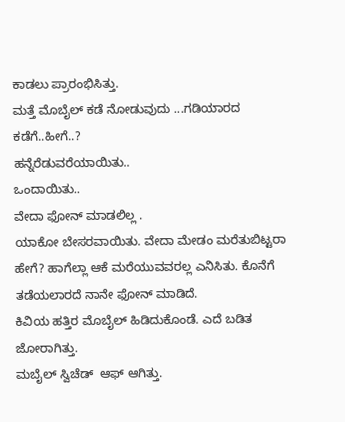ಕಾಡಲು ಪ್ರಾರಂಭಿಸಿತ್ತು.
ಮತ್ತೆ ಮೊಬೈಲ್ ಕಡೆ ನೋಡುವುದು ...ಗಡಿಯಾರದ ಕಡೆಗೆ..ಹೀಗೆ..?
ಹನ್ನೆರೆಡುವರೆಯಾಯಿತು..
ಒಂದಾಯಿತು..
ವೇದಾ ಫೋನ್ ಮಾಡಲಿಲ್ಲ .
ಯಾಕೋ ಬೇಸರವಾಯಿತು. ವೇದಾ ಮೇಡಂ ಮರೆತುಬಿಟ್ಟರಾ ಹೇಗೆ? ಹಾಗೆಲ್ಲಾ ಆಕೆ ಮರೆಯುವವರಲ್ಲ ಎನಿಸಿತು. ಕೊನೆಗೆ ತಡೆಯಲಾರದೆ ನಾನೇ ಫೋನ್ ಮಾಡಿದೆ.
ಕಿವಿಯ ಹತ್ತಿರ ಮೊಬೈಲ್ ಹಿಡಿದುಕೊಂಡೆ. ಎದೆ ಬಡಿತ ಜೋರಾಗಿತ್ತು.
ಮಬೈಲ್ ಸ್ವಿಚೆಡ್  ಆಫ್ ಆಗಿತ್ತು.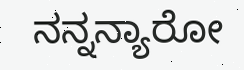ನನ್ನನ್ಯಾರೋ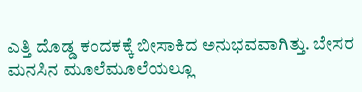ಎತ್ತಿ ದೊಡ್ಡ ಕಂದಕಕ್ಕೆ ಬೀಸಾಕಿದ ಅನುಭವವಾಗಿತ್ತು. ಬೇಸರ ಮನಸಿನ ಮೂಲೆಮೂಲೆಯಲ್ಲೂ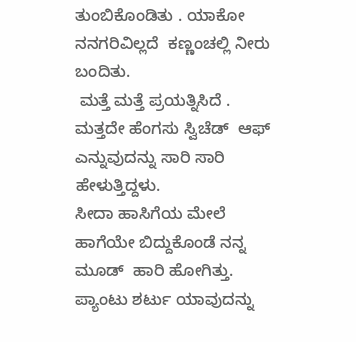ತುಂಬಿಕೊಂಡಿತು . ಯಾಕೋ ನನಗರಿವಿಲ್ಲದೆ  ಕಣ್ಣಂಚಲ್ಲಿ ನೀರು ಬಂದಿತು.
 ಮತ್ತೆ ಮತ್ತೆ ಪ್ರಯತ್ನಿಸಿದೆ .
ಮತ್ತದೇ ಹೆಂಗಸು ಸ್ವಿಚೆಡ್  ಆಫ್ ಎನ್ನುವುದನ್ನು ಸಾರಿ ಸಾರಿ ಹೇಳುತ್ತಿದ್ದಳು.
ಸೀದಾ ಹಾಸಿಗೆಯ ಮೇಲೆ ಹಾಗೆಯೇ ಬಿದ್ದುಕೊಂಡೆ ನನ್ನ ಮೂಡ್  ಹಾರಿ ಹೋಗಿತ್ತು.
ಪ್ಯಾಂಟು ಶರ್ಟು ಯಾವುದನ್ನು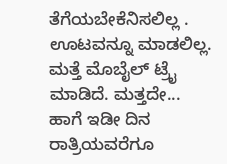ತೆಗೆಯಬೇಕೆನಿಸಲಿಲ್ಲ .
ಊಟವನ್ನೂ ಮಾಡಲಿಲ್ಲ.
ಮತ್ತೆ ಮೊಬೈಲ್ ಟ್ರೈ ಮಾಡಿದೆ. ಮತ್ತದೇ...
ಹಾಗೆ ಇಡೀ ದಿನ ರಾತ್ರಿಯವರೆಗೂ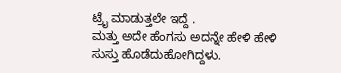ಟ್ರೈ ಮಾಡುತ್ತಲೇ ಇದ್ದೆ .
ಮತ್ತು ಅದೇ ಹೆಂಗಸು ಅದನ್ನೇ ಹೇಳಿ ಹೇಳಿ ಸುಸ್ತು ಹೊಡೆದುಹೋಗಿದ್ದಳು.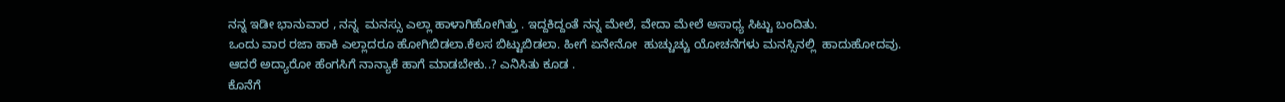ನನ್ನ ಇಡೀ ಭಾನುವಾರ , ನನ್ನ  ಮನಸ್ಸು ಎಲ್ಲಾ ಹಾಳಾಗಿಹೋಗಿತ್ತು . ಇದ್ದಕಿದ್ದಂತೆ ನನ್ನ ಮೇಲೆ, ವೇದಾ ಮೇಲೆ ಅಸಾಧ್ಯ ಸಿಟ್ಟು ಬಂದಿತು.
ಒಂದು ವಾರ ರಜಾ ಹಾಕಿ ಎಲ್ಲಾದರೂ ಹೋಗಿಬಿಡಲಾ.ಕೆಲಸ ಬಿಟ್ಟುಬಿಡಲಾ. ಹೀಗೆ ಏನೇನೋ  ಹುಚ್ಚುಚ್ಚು ಯೋಚನೆಗಳು ಮನಸ್ಸಿನಲ್ಲಿ  ಹಾದುಹೋದವು.
ಆದರೆ ಅದ್ಯಾರೋ ಹೆಂಗಸಿಗೆ ನಾನ್ಯಾಕೆ ಹಾಗೆ ಮಾಡಬೇಕು..? ಎನಿಸಿತು ಕೂಡ .
ಕೊನೆಗೆ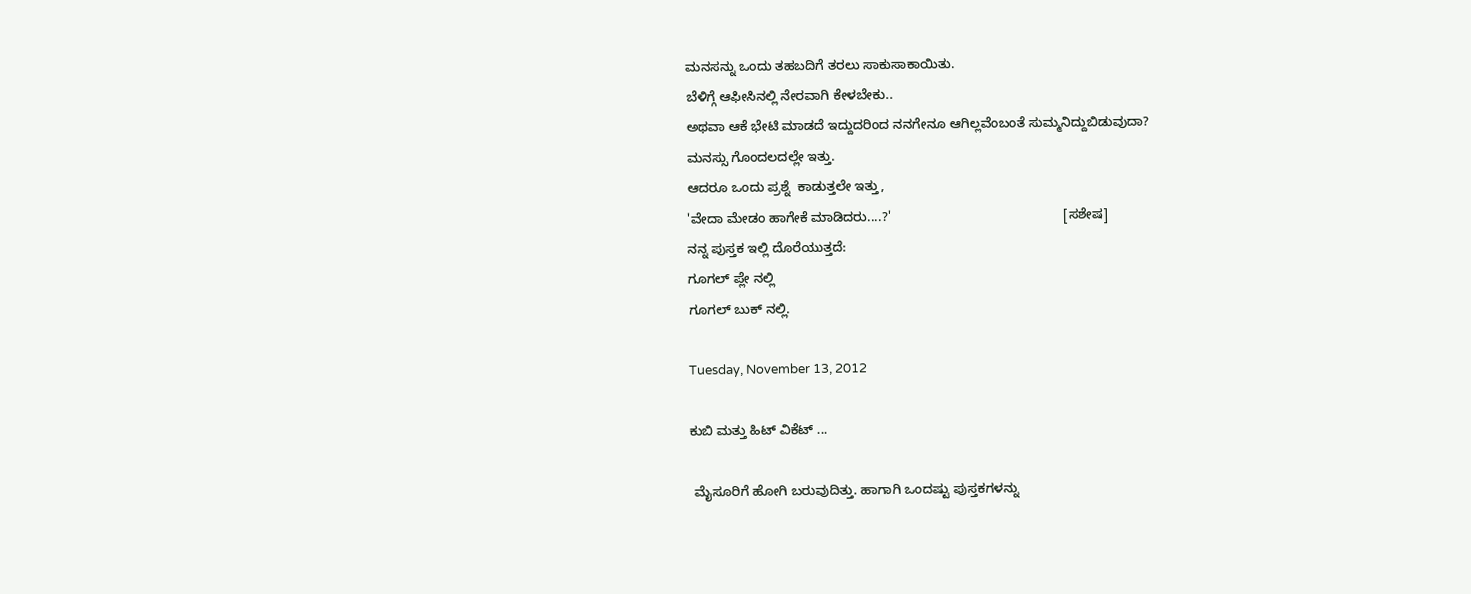ಮನಸನ್ನು ಒಂದು ತಹಬದಿಗೆ ತರಲು ಸಾಕುಸಾಕಾಯಿತು.
ಬೆಳಿಗ್ಗೆ ಆಫೀಸಿನಲ್ಲಿ ನೇರವಾಗಿ ಕೇಳಬೇಕು..
ಅಥವಾ ಆಕೆ ಭೇಟಿ ಮಾಡದೆ ಇದ್ದುದರಿಂದ ನನಗೇನೂ ಆಗಿಲ್ಲವೆಂಬಂತೆ ಸುಮ್ಮನಿದ್ದುಬಿಡುವುದಾ?
ಮನಸ್ಸು ಗೊಂದಲದಲ್ಲೇ ಇತ್ತು.
ಆದರೂ ಒಂದು ಪ್ರಶ್ನೆ  ಕಾಡುತ್ತಲೇ ಇತ್ತು,
'ವೇದಾ ಮೇಡಂ ಹಾಗೇಕೆ ಮಾಡಿದರು....?'                                              [ಸಶೇಷ]
ನನ್ನ ಪುಸ್ತಕ ಇಲ್ಲಿ ದೊರೆಯುತ್ತದೆ:
ಗೂಗಲ್ ಪ್ಲೇ ನಲ್ಲಿ
ಗೂಗಲ್ ಬುಕ್ ನಲ್ಲಿ.

Tuesday, November 13, 2012

ಕುಬಿ ಮತ್ತು ಹಿಟ್ ವಿಕೆಟ್ ...

 ಮೈಸೂರಿಗೆ ಹೋಗಿ ಬರುವುದಿತ್ತು. ಹಾಗಾಗಿ ಒಂದಷ್ಟು ಪುಸ್ತಕಗಳನ್ನು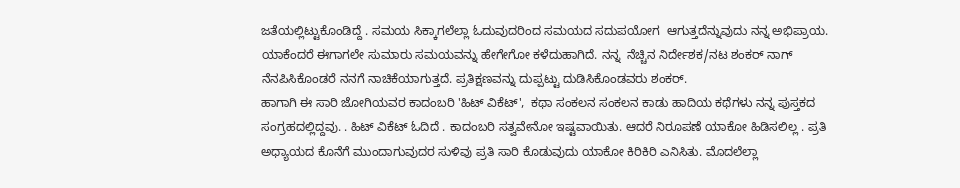ಜತೆಯಲ್ಲಿಟ್ಟುಕೊಂಡಿದ್ದೆ . ಸಮಯ ಸಿಕ್ಕಾಗಲೆಲ್ಲಾ ಓದುವುದರಿಂದ ಸಮಯದ ಸದುಪಯೋಗ  ಆಗುತ್ತದೆನ್ನುವುದು ನನ್ನ ಅಭಿಪ್ರಾಯ. ಯಾಕೆಂದರೆ ಈಗಾಗಲೇ ಸುಮಾರು ಸಮಯವನ್ನು ಹೇಗೇಗೋ ಕಳೆದುಹಾಗಿದೆ. ನನ್ನ  ನೆಚ್ಚಿನ ನಿರ್ದೇಶಕ/ನಟ ಶಂಕರ್ ನಾಗ್ ನೆನಪಿಸಿಕೊಂಡರೆ ನನಗೆ ನಾಚಿಕೆಯಾಗುತ್ತದೆ. ಪ್ರತಿಕ್ಷಣವನ್ನು ದುಪ್ಪಟ್ಟು ದುಡಿಸಿಕೊಂಡವರು ಶಂಕರ್.
ಹಾಗಾಗಿ ಈ ಸಾರಿ ಜೋಗಿಯವರ ಕಾದಂಬರಿ 'ಹಿಟ್ ವಿಕೆಟ್',  ಕಥಾ ಸಂಕಲನ ಸಂಕಲನ ಕಾಡು ಹಾದಿಯ ಕಥೆಗಳು ನನ್ನ ಪುಸ್ತಕದ ಸಂಗ್ರಹದಲ್ಲಿದ್ದವು. . ಹಿಟ್ ವಿಕೆಟ್ ಓದಿದೆ . ಕಾದಂಬರಿ ಸತ್ವವೇನೋ ಇಷ್ಟವಾಯಿತು. ಆದರೆ ನಿರೂಪಣೆ ಯಾಕೋ ಹಿಡಿಸಲಿಲ್ಲ . ಪ್ರತಿ ಅಧ್ಯಾಯದ ಕೊನೆಗೆ ಮುಂದಾಗುವುದರ ಸುಳಿವು ಪ್ರತಿ ಸಾರಿ ಕೊಡುವುದು ಯಾಕೋ ಕಿರಿಕಿರಿ ಎನಿಸಿತು. ಮೊದಲೆಲ್ಲಾ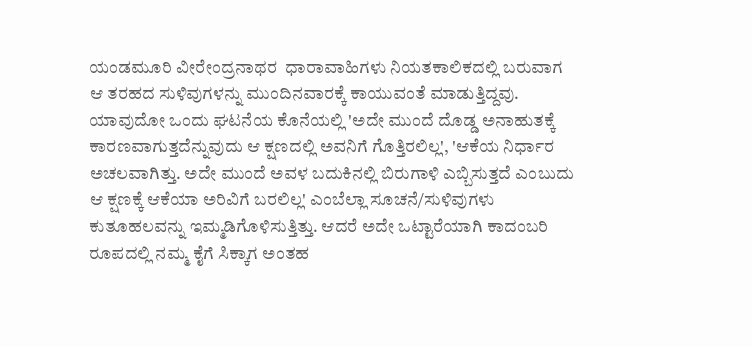ಯಂಡಮೂರಿ ವೀರೇಂದ್ರನಾಥರ  ಧಾರಾವಾಹಿಗಳು ನಿಯತಕಾಲಿಕದಲ್ಲಿ ಬರುವಾಗ ಆ ತರಹದ ಸುಳಿವುಗಳನ್ನು ಮುಂದಿನವಾರಕ್ಕೆ ಕಾಯುವಂತೆ ಮಾಡುತ್ತಿದ್ದವು. ಯಾವುದೋ ಒಂದು ಘಟನೆಯ ಕೊನೆಯಲ್ಲಿ 'ಅದೇ ಮುಂದೆ ದೊಡ್ಡ ಅನಾಹುತಕ್ಕೆ ಕಾರಣವಾಗುತ್ತದೆನ್ನುವುದು ಆ ಕ್ಷಣದಲ್ಲಿ ಅವನಿಗೆ ಗೊತ್ತಿರಲಿಲ್ಲ', 'ಆಕೆಯ ನಿರ್ಧಾರ ಅಚಲವಾಗಿತ್ತು. ಅದೇ ಮುಂದೆ ಅವಳ ಬದುಕಿನಲ್ಲಿ ಬಿರುಗಾಳಿ ಎಬ್ಬಿಸುತ್ತದೆ ಎಂಬುದು ಆ ಕ್ಷಣಕ್ಕೆ ಆಕೆಯಾ ಅರಿವಿಗೆ ಬರಲಿಲ್ಲ' ಎಂಬೆಲ್ಲಾ ಸೂಚನೆ/ಸುಳಿವುಗಳು ಕುತೂಹಲವನ್ನು ಇಮ್ಮಡಿಗೊಳಿಸುತ್ತಿತ್ತು. ಆದರೆ ಅದೇ ಒಟ್ಟಾರೆಯಾಗಿ ಕಾದಂಬರಿ ರೂಪದಲ್ಲಿ ನಮ್ಮ ಕೈಗೆ ಸಿಕ್ಕಾಗ ಅಂತಹ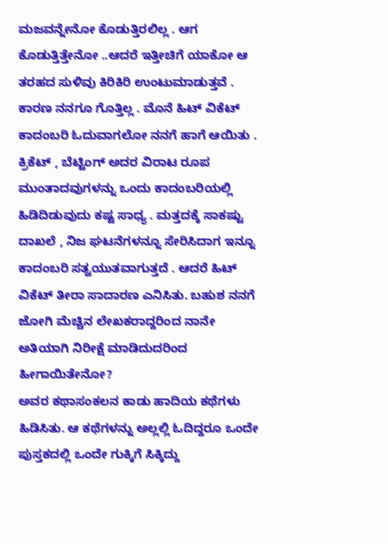ಮಜವನ್ನೇನೋ ಕೊಡುತ್ತಿರಲಿಲ್ಲ . ಆಗ ಕೊಡುತ್ತಿತ್ತೇನೋ ..ಆದರೆ ಇತ್ತೀಚಿಗೆ ಯಾಕೋ ಆ ತರಹದ ಸುಳಿವು ಕಿರಿಕಿರಿ ಉಂಟುಮಾಡುತ್ತವೆ . ಕಾರಣ ನನಗೂ ಗೊತ್ತಿಲ್ಲ . ಮೊನೆ ಹಿಟ್ ವಿಕೆಟ್ ಕಾದಂಬರಿ ಓದುವಾಗಲೋ ನನಗೆ ಹಾಗೆ ಆಯಿತು . ಕ್ರಿಕೆಟ್ , ಬೆಟ್ಟಿಂಗ್ ಅದರ ವಿರಾಟ ರೂಪ ಮುಂತಾದವುಗಳನ್ನು ಒಂದು ಕಾದಂಬರಿಯಲ್ಲಿ ಹಿಡಿದಿಡುವುದು ಕಷ್ಟ ಸಾಧ್ಯ . ಮತ್ತದಕ್ಕೆ ಸಾಕಷ್ಟು ದಾಖಲೆ , ನಿಜ ಘಟನೆಗಳನ್ನೂ ಸೇರಿಸಿದಾಗ ಇನ್ನೂ ಕಾದಂಬರಿ ಸತ್ವಯುತವಾಗುತ್ತದೆ . ಆದರೆ ಹಿಟ್ ವಿಕೆಟ್ ತೀರಾ ಸಾದಾರಣ ಎನಿಸಿತು. ಬಹುಶ ನನಗೆ ಜೋಗಿ ಮೆಚ್ಚಿನ ಲೇಖಕರಾದ್ದರಿಂದ ನಾನೇ ಅತಿಯಾಗಿ ನಿರೀಕ್ಷೆ ಮಾಡಿದುದರಿಂದ ಹೀಗಾಯಿತೇನೋ?
ಅವರ ಕಥಾಸಂಕಲನ ಕಾಡು ಹಾದಿಯ ಕಥೆಗಳು ಹಿಡಿಸಿತು. ಆ ಕಥೆಗಳನ್ನು ಅಲ್ಲಲ್ಲಿ ಓದಿದ್ದರೂ ಒಂದೇ ಪುಸ್ತಕದಲ್ಲಿ ಒಂದೇ ಗುಕ್ಕಿಗೆ ಸಿಕ್ಕಿದ್ದು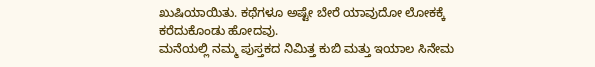ಖುಷಿಯಾಯಿತು. ಕಥೆಗಳೂ ಅಷ್ಟೇ ಬೇರೆ ಯಾವುದೋ ಲೋಕಕ್ಕೆ ಕರೆದುಕೊಂಡು ಹೋದವು.
ಮನೆಯಲ್ಲಿ ನಮ್ಮ ಪುಸ್ತಕದ ನಿಮಿತ್ತ ಕುಬಿ ಮತ್ತು ಇಯಾಲ ಸಿನೇಮ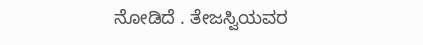ನೋಡಿದೆ . ತೇಜಸ್ವಿಯವರ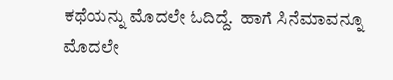ಕಥೆಯನ್ನು ಮೊದಲೇ ಓದಿದ್ದೆ.  ಹಾಗೆ ಸಿನೆಮಾವನ್ನೂ ಮೊದಲೇ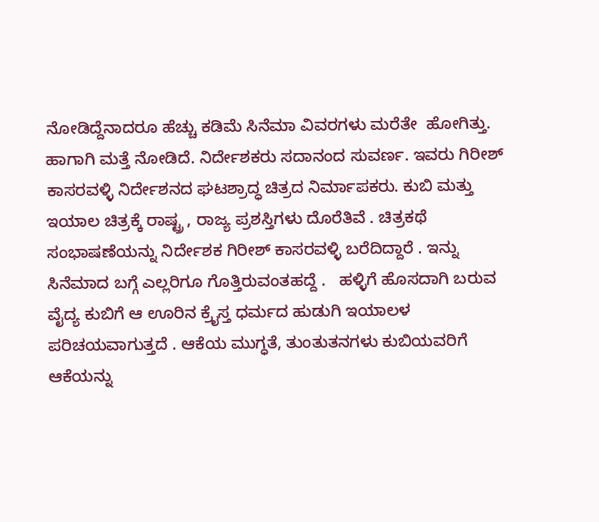ನೋಡಿದ್ದೆನಾದರೂ ಹೆಚ್ಚು ಕಡಿಮೆ ಸಿನೆಮಾ ವಿವರಗಳು ಮರೆತೇ  ಹೋಗಿತ್ತು. ಹಾಗಾಗಿ ಮತ್ತೆ ನೋಡಿದೆ. ನಿರ್ದೇಶಕರು ಸದಾನಂದ ಸುವರ್ಣ. ಇವರು ಗಿರೀಶ್ ಕಾಸರವಳ್ಳಿ ನಿರ್ದೇಶನದ ಘಟಶ್ರಾದ್ಧ ಚಿತ್ರದ ನಿರ್ಮಾಪಕರು. ಕುಬಿ ಮತ್ತು ಇಯಾಲ ಚಿತ್ರಕ್ಕೆ ರಾಷ್ಟ್ರ , ರಾಜ್ಯ ಪ್ರಶಸ್ತಿಗಳು ದೊರೆತಿವೆ . ಚಿತ್ರಕಥೆ ಸಂಭಾಷಣೆಯನ್ನು ನಿರ್ದೇಶಕ ಗಿರೀಶ್ ಕಾಸರವಳ್ಳಿ ಬರೆದಿದ್ದಾರೆ . ಇನ್ನು ಸಿನೆಮಾದ ಬಗ್ಗೆ ಎಲ್ಲರಿಗೂ ಗೊತ್ತಿರುವಂತಹದ್ದೆ .   ಹಳ್ಳಿಗೆ ಹೊಸದಾಗಿ ಬರುವ ವೈದ್ಯ ಕುಬಿಗೆ ಆ ಊರಿನ ಕ್ರೈಸ್ತ ಧರ್ಮದ ಹುಡುಗಿ ಇಯಾಲಳ  ಪರಿಚಯವಾಗುತ್ತದೆ . ಆಕೆಯ ಮುಗ್ಧತೆ, ತುಂತುತನಗಳು ಕುಬಿಯವರಿಗೆ ಆಕೆಯನ್ನು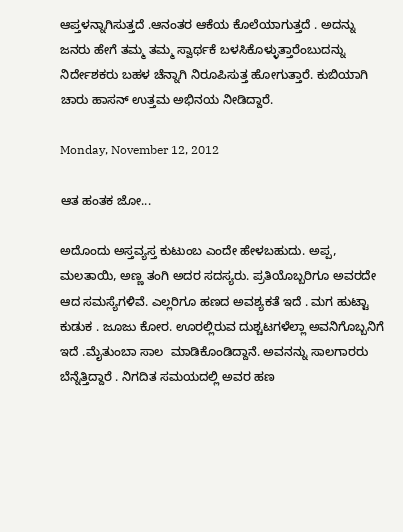ಆಪ್ತಳನ್ನಾಗಿಸುತ್ತದೆ .ಆನಂತರ ಆಕೆಯ ಕೊಲೆಯಾಗುತ್ತದೆ . ಅದನ್ನು  ಜನರು ಹೇಗೆ ತಮ್ಮ ತಮ್ಮ ಸ್ವಾರ್ಥಕೆ ಬಳಸಿಕೊಳ್ಳುತ್ತಾರೆಂಬುದನ್ನು ನಿರ್ದೇಶಕರು ಬಹಳ ಚೆನ್ನಾಗಿ ನಿರೂಪಿಸುತ್ತ ಹೋಗುತ್ತಾರೆ. ಕುಬಿಯಾಗಿ ಚಾರು ಹಾಸನ್ ಉತ್ತಮ ಅಭಿನಯ ನೀಡಿದ್ದಾರೆ.

Monday, November 12, 2012

ಆತ ಹಂತಕ ಜೋ...

ಅದೊಂದು ಅಸ್ತವ್ಯಸ್ತ ಕುಟುಂಬ ಎಂದೇ ಹೇಳಬಹುದು. ಅಪ್ಪ, ಮಲತಾಯಿ, ಅಣ್ಣ ತಂಗಿ ಅದರ ಸದಸ್ಯರು. ಪ್ರತಿಯೊಬ್ಬರಿಗೂ ಅವರದೇ ಆದ ಸಮಸ್ಯೆಗಳಿವೆ. ಎಲ್ಲರಿಗೂ ಹಣದ ಅವಶ್ಯಕತೆ ಇದೆ . ಮಗ ಹುಟ್ಟಾ ಕುಡುಕ . ಜೂಜು ಕೋರ. ಊರಲ್ಲಿರುವ ದುಶ್ಚಟಗಳೆಲ್ಲಾ ಅವನಿಗೊಬ್ಬನಿಗೆ ಇದೆ .ಮೈತುಂಬಾ ಸಾಲ  ಮಾಡಿಕೊಂಡಿದ್ದಾನೆ. ಅವನನ್ನು ಸಾಲಗಾರರು ಬೆನ್ನೆತ್ತಿದ್ದಾರೆ . ನಿಗದಿತ ಸಮಯದಲ್ಲಿ ಅವರ ಹಣ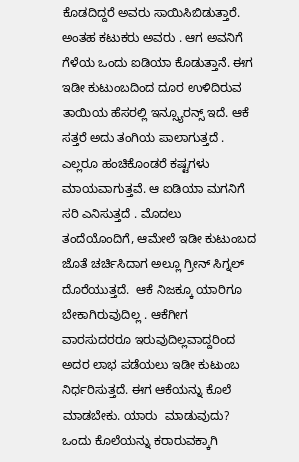ಕೊಡದಿದ್ದರೆ ಅವರು ಸಾಯಿಸಿಬಿಡುತ್ತಾರೆ. ಅಂತಹ ಕಟುಕರು ಅವರು . ಆಗ ಅವನಿಗೆ ಗೆಳೆಯ ಒಂದು ಐಡಿಯಾ ಕೊಡುತ್ತಾನೆ. ಈಗ ಇಡೀ ಕುಟುಂಬದಿಂದ ದೂರ ಉಳಿದಿರುವ ತಾಯಿಯ ಹೆಸರಲ್ಲಿ ಇನ್ಸ್ಯೂರನ್ಸ್ ಇದೆ. ಆಕೆ ಸತ್ತರೆ ಅದು ತಂಗಿಯ ಪಾಲಾಗುತ್ತದೆ . ಎಲ್ಲರೂ ಹಂಚಿಕೊಂಡರೆ ಕಷ್ಟಗಳು ಮಾಯವಾಗುತ್ತವೆ. ಆ ಐಡಿಯಾ ಮಗನಿಗೆ ಸರಿ ಎನಿಸುತ್ತದೆ . ಮೊದಲು ತಂದೆಯೊಂದಿಗೆ, ಆಮೇಲೆ ಇಡೀ ಕುಟುಂಬದ ಜೊತೆ ಚರ್ಚಿಸಿದಾಗ ಅಲ್ಲೂ ಗ್ರೀನ್ ಸಿಗ್ನಲ್ ದೊರೆಯುತ್ತದೆ.  ಆಕೆ ನಿಜಕ್ಕೂ ಯಾರಿಗೂ ಬೇಕಾಗಿರುವುದಿಲ್ಲ . ಆಕೆಗೀಗ ವಾರಸುದರರೂ ಇರುವುದಿಲ್ಲವಾದ್ದರಿಂದ ಅದರ ಲಾಭ ಪಡೆಯಲು ಇಡೀ ಕುಟುಂಬ ನಿರ್ಧರಿಸುತ್ತದೆ. ಈಗ ಆಕೆಯನ್ನು ಕೊಲೆ ಮಾಡಬೇಕು. ಯಾರು  ಮಾಡುವುದು? ಒಂದು ಕೊಲೆಯನ್ನು ಕರಾರುವಕ್ಕಾಗಿ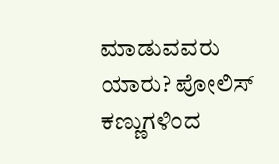ಮಾಡುವವರು ಯಾರು? ಪೋಲಿಸ್ ಕಣ್ಣುಗಳಿಂದ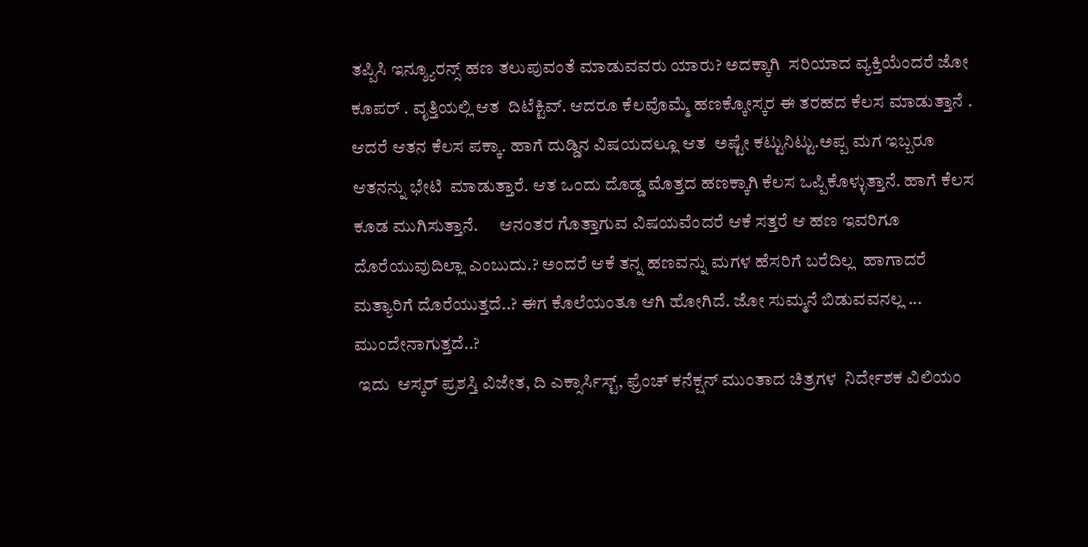ತಪ್ಪಿಸಿ ಇನ್ಶ್ಯೂರನ್ಸ್ ಹಣ ತಲುಪುವಂತೆ ಮಾಡುವವರು ಯಾರು? ಅದಕ್ಕಾಗಿ  ಸರಿಯಾದ ವ್ಯಕ್ತಿಯೆಂದರೆ ಜೋ ಕೂಪರ್ . ವೃತ್ತಿಯಲ್ಲಿ ಆತ  ದಿಟೆಕ್ಟಿವ್. ಆದರೂ ಕೆಲವೊಮ್ಮೆ ಹಣಕ್ಕೋಸ್ಕರ ಈ ತರಹದ ಕೆಲಸ ಮಾಡುತ್ತಾನೆ . ಆದರೆ ಆತನ ಕೆಲಸ ಪಕ್ಕಾ. ಹಾಗೆ ದುಡ್ಡಿನ ವಿಷಯದಲ್ಲೂ ಆತ  ಅಷ್ಟೇ ಕಟ್ಟುನಿಟ್ಟು.ಅಪ್ಪ ಮಗ ಇಬ್ಬರೂ ಆತನನ್ನು ಭೇಟಿ  ಮಾಡುತ್ತಾರೆ. ಆತ ಒಂದು ದೊಡ್ಡ ಮೊತ್ತದ ಹಣಕ್ಕಾಗಿ ಕೆಲಸ ಒಪ್ಪಿಕೊಳ್ಳುತ್ತಾನೆ. ಹಾಗೆ ಕೆಲಸ ಕೂಡ ಮುಗಿಸುತ್ತಾನೆ.      ಆನಂತರ ಗೊತ್ತಾಗುವ ವಿಷಯವೆಂದರೆ ಆಕೆ ಸತ್ತರೆ ಆ ಹಣ ಇವರಿಗೂ ದೊರೆಯುವುದಿಲ್ಲಾ ಎಂಬುದು.? ಅಂದರೆ ಆಕೆ ತನ್ನ ಹಣವನ್ನು ಮಗಳ ಹೆಸರಿಗೆ ಬರೆದಿಲ್ಲ  ಹಾಗಾದರೆ ಮತ್ಯಾರಿಗೆ ದೊರೆಯುತ್ತದೆ..? ಈಗ ಕೊಲೆಯಂತೂ ಆಗಿ ಹೋಗಿದೆ. ಜೋ ಸುಮ್ಮನೆ ಬಿಡುವವನಲ್ಲ ... ಮುಂದೇನಾಗುತ್ತದೆ..?
 ಇದು  ಆಸ್ಕರ್ ಪ್ರಶಸ್ತಿ ವಿಜೇತ, ದಿ ಎಕ್ಸಾರ್ಸಿಸ್ಟ್, ಫ್ರೆಂಚ್ ಕನೆಕ್ಷನ್ ಮುಂತಾದ ಚಿತ್ರಗಳ  ನಿರ್ದೇಶಕ ವಿಲಿಯಂ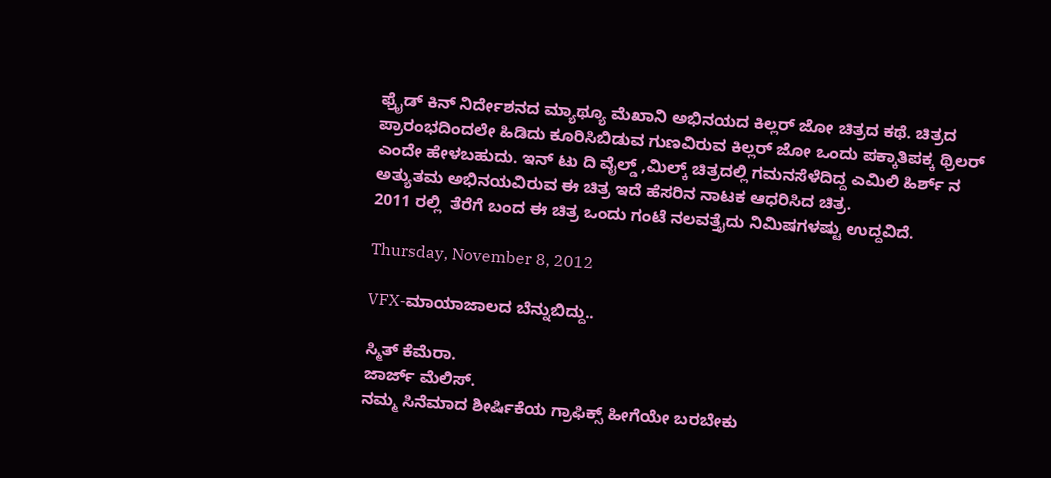ಫ್ರೈಡ್ ಕಿನ್ ನಿರ್ದೇಶನದ ಮ್ಯಾಥ್ಯೂ ಮೆಖಾನಿ ಅಭಿನಯದ ಕಿಲ್ಲರ್ ಜೋ ಚಿತ್ರದ ಕಥೆ. ಚಿತ್ರದ ಪ್ರಾರಂಭದಿಂದಲೇ ಹಿಡಿದು ಕೂರಿಸಿಬಿಡುವ ಗುಣವಿರುವ ಕಿಲ್ಲರ್ ಜೋ ಒಂದು ಪಕ್ಕಾತಿಪಕ್ಕ ಥ್ರಿಲರ್ ಎಂದೇ ಹೇಳಬಹುದು. ಇನ್ ಟು ದಿ ವೈಲ್ಡ್ ,ಮಿಲ್ಕ್ ಚಿತ್ರದಲ್ಲಿ ಗಮನಸೆಳೆದಿದ್ದ ಎಮಿಲಿ ಹಿರ್ಶ್ ನ ಅತ್ಯುತಮ ಅಭಿನಯವಿರುವ ಈ ಚಿತ್ರ ಇದೆ ಹೆಸರಿನ ನಾಟಕ ಆಧರಿಸಿದ ಚಿತ್ರ.
2011 ರಲ್ಲಿ  ತೆರೆಗೆ ಬಂದ ಈ ಚಿತ್ರ ಒಂದು ಗಂಟೆ ನಲವತ್ತೈದು ನಿಮಿಷಗಳಷ್ಟು ಉದ್ದವಿದೆ.

Thursday, November 8, 2012

VFX-ಮಾಯಾಜಾಲದ ಬೆನ್ನುಬಿದ್ದು..

ಸ್ಮಿತ್ ಕೆಮೆರಾ.
ಜಾರ್ಜ್ ಮೆಲಿಸ್.
ನಮ್ಮ ಸಿನೆಮಾದ ಶೀರ್ಷಿಕೆಯ ಗ್ರಾಫಿಕ್ಸ್ ಹೀಗೆಯೇ ಬರಬೇಕು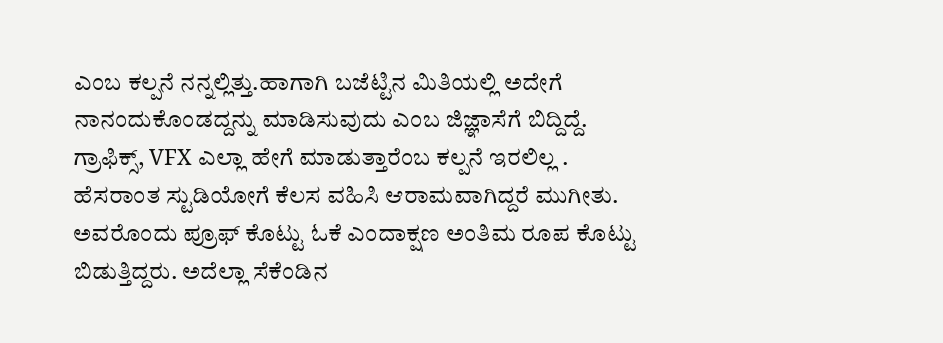ಎಂಬ ಕಲ್ಪನೆ ನನ್ನಲ್ಲಿತ್ತು.ಹಾಗಾಗಿ ಬಜೆಟ್ಟಿನ ಮಿತಿಯಲ್ಲಿ ಅದೇಗೆ ನಾನಂದುಕೊಂಡದ್ದನ್ನು ಮಾಡಿಸುವುದು ಎಂಬ ಜಿಜ್ಞಾಸೆಗೆ ಬಿದ್ದಿದ್ದೆ. ಗ್ರಾಫಿಕ್ಸ್, VFX ಎಲ್ಲಾ ಹೇಗೆ ಮಾಡುತ್ತಾರೆಂಬ ಕಲ್ಪನೆ ಇರಲಿಲ್ಲ . ಹೆಸರಾಂತ ಸ್ಟುಡಿಯೋಗೆ ಕೆಲಸ ವಹಿಸಿ ಆರಾಮವಾಗಿದ್ದರೆ ಮುಗೀತು. ಅವರೊಂದು ಪ್ರೂಫ್ ಕೊಟ್ಟು ಓಕೆ ಎಂದಾಕ್ಷಣ ಅಂತಿಮ ರೂಪ ಕೊಟ್ಟು ಬಿಡುತ್ತಿದ್ದರು. ಅದೆಲ್ಲಾ ಸೆಕೆಂಡಿನ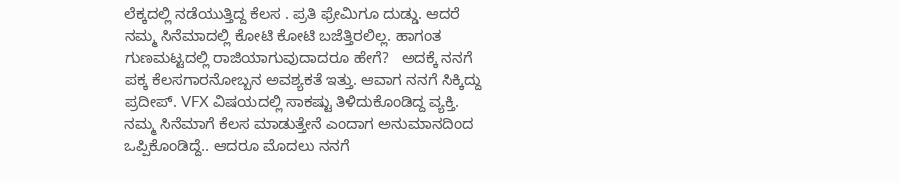ಲೆಕ್ಕದಲ್ಲಿ ನಡೆಯುತ್ತಿದ್ದ ಕೆಲಸ . ಪ್ರತಿ ಫ್ರೇಮಿಗೂ ದುಡ್ಡು. ಆದರೆ ನಮ್ಮ ಸಿನೆಮಾದಲ್ಲಿ ಕೋಟಿ ಕೋಟಿ ಬಜೆತ್ತಿರಲಿಲ್ಲ. ಹಾಗಂತ ಗುಣಮಟ್ಟದಲ್ಲಿ ರಾಜಿಯಾಗುವುದಾದರೂ ಹೇಗೆ?   ಅದಕ್ಕೆ ನನಗೆ ಪಕ್ಕ ಕೆಲಸಗಾರನೋಬ್ಬನ ಅವಶ್ಯಕತೆ ಇತ್ತು. ಆವಾಗ ನನಗೆ ಸಿಕ್ಕಿದ್ದು ಪ್ರದೀಪ್. VFX ವಿಷಯದಲ್ಲಿ ಸಾಕಷ್ಟು ತಿಳಿದುಕೊಂಡಿದ್ದ ವ್ಯಕ್ತಿ. ನಮ್ಮ ಸಿನೆಮಾಗೆ ಕೆಲಸ ಮಾಡುತ್ತೇನೆ ಎಂದಾಗ ಅನುಮಾನದಿಂದ ಒಪ್ಪಿಕೊಂಡಿದ್ದೆ.. ಆದರೂ ಮೊದಲು ನನಗೆ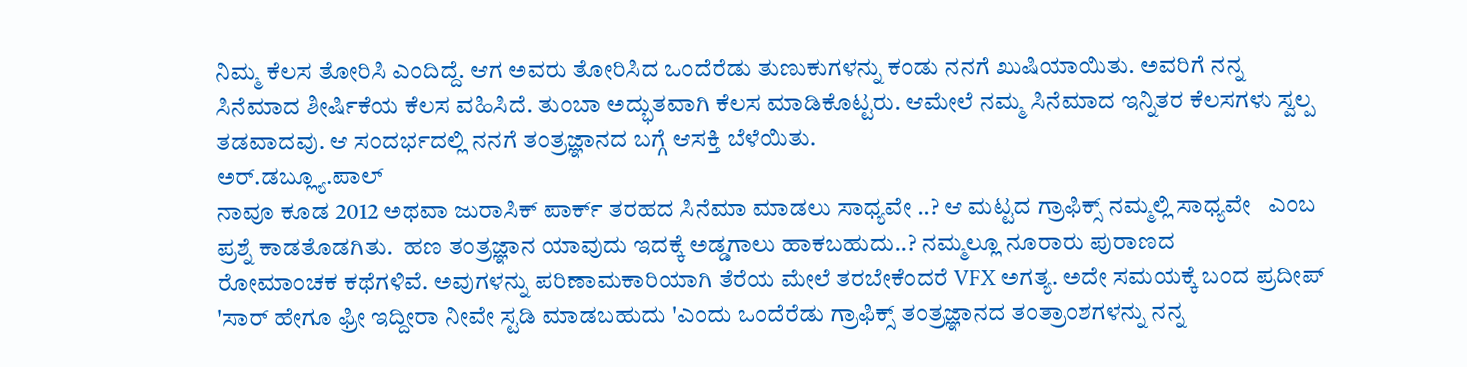ನಿಮ್ಮ ಕೆಲಸ ತೋರಿಸಿ ಎಂದಿದ್ದೆ. ಆಗ ಅವರು ತೋರಿಸಿದ ಒಂದೆರೆಡು ತುಣುಕುಗಳನ್ನು ಕಂಡು ನನಗೆ ಖುಷಿಯಾಯಿತು. ಅವರಿಗೆ ನನ್ನ ಸಿನೆಮಾದ ಶೀರ್ಷಿಕೆಯ ಕೆಲಸ ವಹಿಸಿದೆ. ತುಂಬಾ ಅದ್ಭುತವಾಗಿ ಕೆಲಸ ಮಾಡಿಕೊಟ್ಟರು. ಆಮೇಲೆ ನಮ್ಮ ಸಿನೆಮಾದ ಇನ್ನಿತರ ಕೆಲಸಗಳು ಸ್ವಲ್ಪ ತಡವಾದವು. ಆ ಸಂದರ್ಭದಲ್ಲಿ ನನಗೆ ತಂತ್ರಜ್ಞಾನದ ಬಗ್ಗೆ ಆಸಕ್ತಿ ಬೆಳೆಯಿತು.
ಅರ್.ಡಬ್ಲ್ಯೂ.ಪಾಲ್
ನಾವೂ ಕೂಡ 2012 ಅಥವಾ ಜುರಾಸಿಕ್ ಪಾರ್ಕ್ ತರಹದ ಸಿನೆಮಾ ಮಾಡಲು ಸಾಧ್ಯವೇ ..? ಆ ಮಟ್ಟದ ಗ್ರಾಫಿಕ್ಸ್ ನಮ್ಮಲ್ಲಿ ಸಾಧ್ಯವೇ   ಎಂಬ ಪ್ರಶ್ನೆ ಕಾಡತೊಡಗಿತು.  ಹಣ ತಂತ್ರಜ್ಞಾನ ಯಾವುದು ಇದಕ್ಕೆ ಅಡ್ಡಗಾಲು ಹಾಕಬಹುದು..? ನಮ್ಮಲ್ಲೂ ನೂರಾರು ಪುರಾಣದ             ರೋಮಾಂಚಕ ಕಥೆಗಳಿವೆ. ಅವುಗಳನ್ನು ಪರಿಣಾಮಕಾರಿಯಾಗಿ ತೆರೆಯ ಮೇಲೆ ತರಬೇಕೆಂದರೆ VFX ಅಗತ್ಯ. ಅದೇ ಸಮಯಕ್ಕೆ ಬಂದ ಪ್ರದೀಪ್ 'ಸಾರ್ ಹೇಗೂ ಫ್ರೀ ಇದ್ದೀರಾ ನೀವೇ ಸ್ಟಡಿ ಮಾಡಬಹುದು 'ಎಂದು ಒಂದೆರೆಡು ಗ್ರಾಫಿಕ್ಸ್ ತಂತ್ರಜ್ಞಾನದ ತಂತ್ರಾಂಶಗಳನ್ನು ನನ್ನ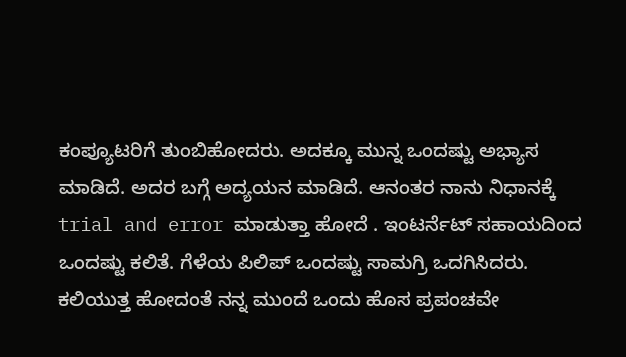ಕಂಪ್ಯೂಟರಿಗೆ ತುಂಬಿಹೋದರು. ಅದಕ್ಕೂ ಮುನ್ನ ಒಂದಷ್ಟು ಅಭ್ಯಾಸ ಮಾಡಿದೆ. ಅದರ ಬಗ್ಗೆ ಅದ್ಯಯನ ಮಾಡಿದೆ. ಆನಂತರ ನಾನು ನಿಧಾನಕ್ಕೆ trial and error ಮಾಡುತ್ತಾ ಹೋದೆ . ಇಂಟರ್ನೆಟ್ ಸಹಾಯದಿಂದ ಒಂದಷ್ಟು ಕಲಿತೆ. ಗೆಳೆಯ ಪಿಲಿಪ್ ಒಂದಷ್ಟು ಸಾಮಗ್ರಿ ಒದಗಿಸಿದರು. ಕಲಿಯುತ್ತ ಹೋದಂತೆ ನನ್ನ ಮುಂದೆ ಒಂದು ಹೊಸ ಪ್ರಪಂಚವೇ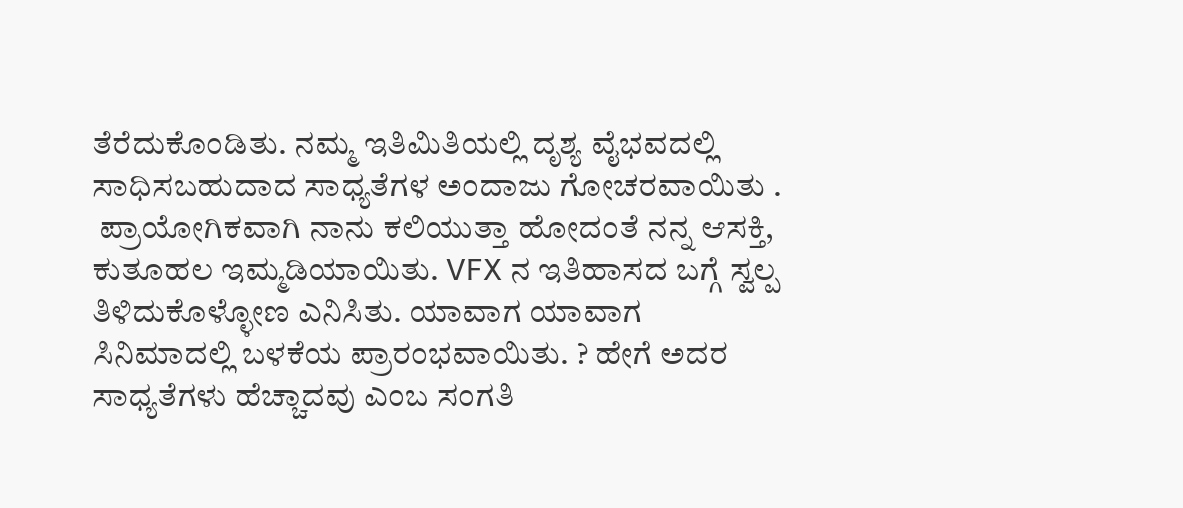ತೆರೆದುಕೊಂಡಿತು. ನಮ್ಮ ಇತಿಮಿತಿಯಲ್ಲಿ ದೃಶ್ಯ ವೈಭವದಲ್ಲಿ ಸಾಧಿಸಬಹುದಾದ ಸಾಧ್ಯತೆಗಳ ಅಂದಾಜು ಗೋಚರವಾಯಿತು .
 ಪ್ರಾಯೋಗಿಕವಾಗಿ ನಾನು ಕಲಿಯುತ್ತಾ ಹೋದಂತೆ ನನ್ನ ಆಸಕ್ತಿ, ಕುತೂಹಲ ಇಮ್ಮಡಿಯಾಯಿತು. VFX ನ ಇತಿಹಾಸದ ಬಗ್ಗೆ ಸ್ವಲ್ಪ ತಿಳಿದುಕೊಳ್ಳೋಣ ಎನಿಸಿತು. ಯಾವಾಗ ಯಾವಾಗ ಸಿನಿಮಾದಲ್ಲಿ ಬಳಕೆಯ ಪ್ರಾರಂಭವಾಯಿತು. ? ಹೇಗೆ ಅದರ ಸಾಧ್ಯತೆಗಳು ಹೆಚ್ಚಾದವು ಎಂಬ ಸಂಗತಿ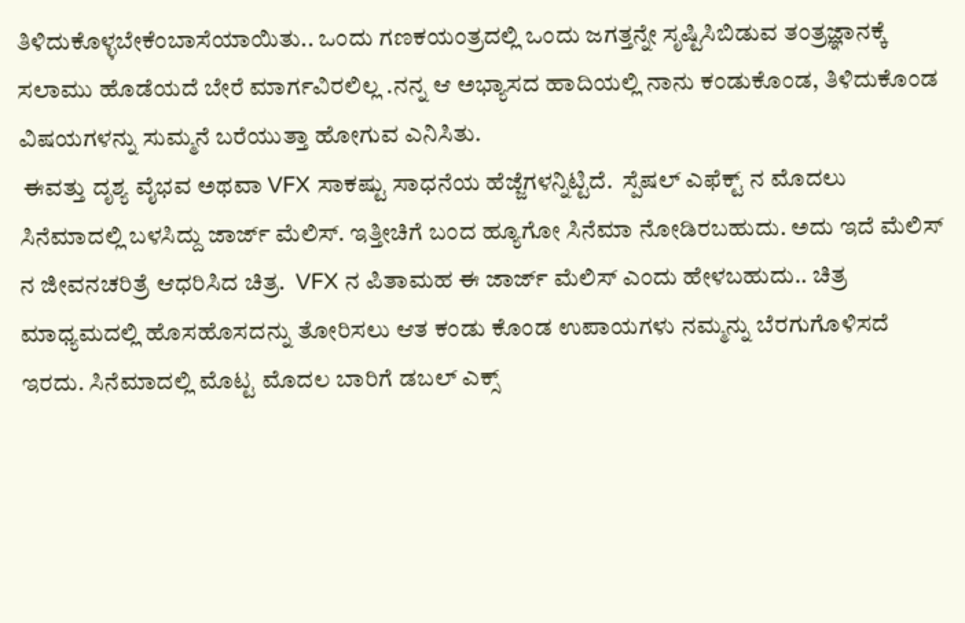ತಿಳಿದುಕೊಳ್ಳಬೇಕೆಂಬಾಸೆಯಾಯಿತು.. ಒಂದು ಗಣಕಯಂತ್ರದಲ್ಲಿ ಒಂದು ಜಗತ್ತನ್ನೇ ಸೃಷ್ಟಿಸಿಬಿಡುವ ತಂತ್ರಜ್ಞಾನಕ್ಕೆ ಸಲಾಮು ಹೊಡೆಯದೆ ಬೇರೆ ಮಾರ್ಗವಿರಲಿಲ್ಲ .ನನ್ನ ಆ ಅಭ್ಯಾಸದ ಹಾದಿಯಲ್ಲಿ ನಾನು ಕಂಡುಕೊಂಡ, ತಿಳಿದುಕೊಂಡ ವಿಷಯಗಳನ್ನು ಸುಮ್ಮನೆ ಬರೆಯುತ್ತಾ ಹೋಗುವ ಎನಿಸಿತು.
 ಈವತ್ತು ದೃಶ್ಯ ವೈಭವ ಅಥವಾ VFX ಸಾಕಷ್ಟು ಸಾಧನೆಯ ಹೆಜ್ಜೆಗಳನ್ನಿಟ್ಟಿದೆ.  ಸ್ಪೆಷಲ್ ಎಫೆಕ್ಟ್ ನ ಮೊದಲು ಸಿನೆಮಾದಲ್ಲಿ ಬಳಸಿದ್ದು ಜಾರ್ಜ್ ಮೆಲಿಸ್. ಇತ್ತೀಚಿಗೆ ಬಂದ ಹ್ಯೂಗೋ ಸಿನೆಮಾ ನೋಡಿರಬಹುದು. ಅದು ಇದೆ ಮೆಲಿಸ್ ನ ಜೀವನಚರಿತ್ರೆ ಆಧರಿಸಿದ ಚಿತ್ರ.  VFX ನ ಪಿತಾಮಹ ಈ ಜಾರ್ಜ್ ಮೆಲಿಸ್ ಎಂದು ಹೇಳಬಹುದು.. ಚಿತ್ರ ಮಾಧ್ಯಮದಲ್ಲಿ ಹೊಸಹೊಸದನ್ನು ತೋರಿಸಲು ಆತ ಕಂಡು ಕೊಂಡ ಉಪಾಯಗಳು ನಮ್ಮನ್ನು ಬೆರಗುಗೊಳಿಸದೆ ಇರದು. ಸಿನೆಮಾದಲ್ಲಿ ಮೊಟ್ಟ ಮೊದಲ ಬಾರಿಗೆ ಡಬಲ್ ಎಕ್ಸ್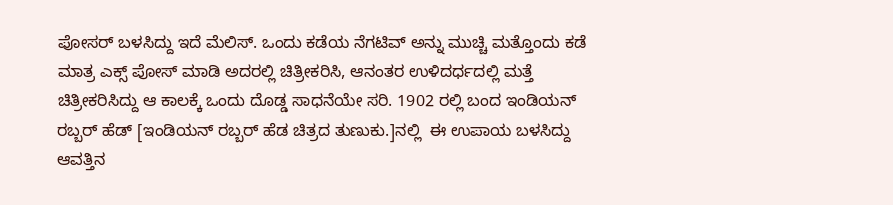ಪೋಸರ್ ಬಳಸಿದ್ದು ಇದೆ ಮೆಲಿಸ್. ಒಂದು ಕಡೆಯ ನೆಗಟಿವ್ ಅನ್ನು ಮುಚ್ಚಿ ಮತ್ತೊಂದು ಕಡೆ ಮಾತ್ರ ಎಕ್ಸ್ ಪೋಸ್ ಮಾಡಿ ಅದರಲ್ಲಿ ಚಿತ್ರೀಕರಿಸಿ, ಆನಂತರ ಉಳಿದರ್ಧದಲ್ಲಿ ಮತ್ತೆ ಚಿತ್ರೀಕರಿಸಿದ್ದು ಆ ಕಾಲಕ್ಕೆ ಒಂದು ದೊಡ್ಡ ಸಾಧನೆಯೇ ಸರಿ. 1902 ರಲ್ಲಿ ಬಂದ ಇಂಡಿಯನ್ ರಬ್ಬರ್ ಹೆಡ್ [ಇಂಡಿಯನ್ ರಬ್ಬರ್ ಹೆಡ ಚಿತ್ರದ ತುಣುಕು.]ನಲ್ಲಿ  ಈ ಉಪಾಯ ಬಳಸಿದ್ದು ಆವತ್ತಿನ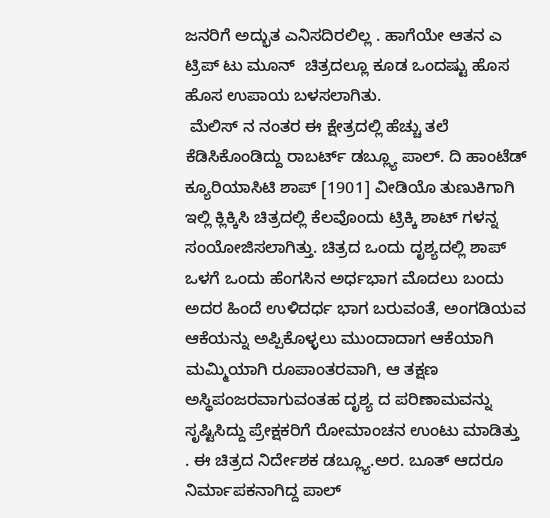ಜನರಿಗೆ ಅದ್ಭುತ ಎನಿಸದಿರಲಿಲ್ಲ . ಹಾಗೆಯೇ ಆತನ ಎ  ಟ್ರಿಪ್ ಟು ಮೂನ್  ಚಿತ್ರದಲ್ಲೂ ಕೂಡ ಒಂದಷ್ಟು ಹೊಸ ಹೊಸ ಉಪಾಯ ಬಳಸಲಾಗಿತು.
 ಮೆಲಿಸ್ ನ ನಂತರ ಈ ಕ್ಷೇತ್ರದಲ್ಲಿ ಹೆಚ್ಚು ತಲೆ ಕೆಡಿಸಿಕೊಂಡಿದ್ದು ರಾಬರ್ಟ್ ಡಬ್ಲ್ಯೂ ಪಾಲ್. ದಿ ಹಾಂಟೆಡ್ ಕ್ಯೂರಿಯಾಸಿಟಿ ಶಾಪ್ [1901] ವೀಡಿಯೊ ತುಣುಕಿಗಾಗಿ ಇಲ್ಲಿ ಕ್ಲಿಕ್ಕಿಸಿ ಚಿತ್ರದಲ್ಲಿ ಕೆಲವೊಂದು ಟ್ರಿಕ್ಕಿ ಶಾಟ್ ಗಳನ್ನ ಸಂಯೋಜಿಸಲಾಗಿತ್ತು. ಚಿತ್ರದ ಒಂದು ದೃಶ್ಯದಲ್ಲಿ ಶಾಪ್ ಒಳಗೆ ಒಂದು ಹೆಂಗಸಿನ ಅರ್ಧಭಾಗ ಮೊದಲು ಬಂದು ಅದರ ಹಿಂದೆ ಉಳಿದರ್ಧ ಭಾಗ ಬರುವಂತೆ, ಅಂಗಡಿಯವ ಆಕೆಯನ್ನು ಅಪ್ಪಿಕೊಳ್ಳಲು ಮುಂದಾದಾಗ ಆಕೆಯಾಗಿ ಮಮ್ಮಿಯಾಗಿ ರೂಪಾಂತರವಾಗಿ, ಆ ತಕ್ಷಣ ಅಸ್ಥಿಪಂಜರವಾಗುವಂತಹ ದೃಶ್ಯ ದ ಪರಿಣಾಮವನ್ನು ಸೃಷ್ಟಿಸಿದ್ದು ಪ್ರೇಕ್ಷಕರಿಗೆ ರೋಮಾಂಚನ ಉಂಟು ಮಾಡಿತ್ತು . ಈ ಚಿತ್ರದ ನಿರ್ದೇಶಕ ಡಬ್ಲ್ಯೂ.ಅರ. ಬೂತ್ ಆದರೂ ನಿರ್ಮಾಪಕನಾಗಿದ್ದ ಪಾಲ್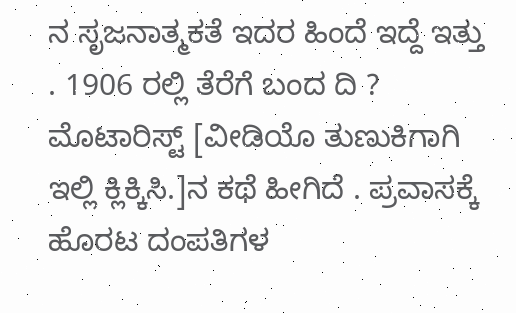ನ ಸೃಜನಾತ್ಮಕತೆ ಇದರ ಹಿಂದೆ ಇದ್ದೆ ಇತ್ತು . 1906 ರಲ್ಲಿ ತೆರೆಗೆ ಬಂದ ದಿ ? ಮೊಟಾರಿಸ್ಟ್ [ವೀಡಿಯೊ ತುಣುಕಿಗಾಗಿ ಇಲ್ಲಿ ಕ್ಲಿಕ್ಕಿಸಿ.]ನ ಕಥೆ ಹೀಗಿದೆ . ಪ್ರವಾಸಕ್ಕೆ  ಹೊರಟ ದಂಪತಿಗಳ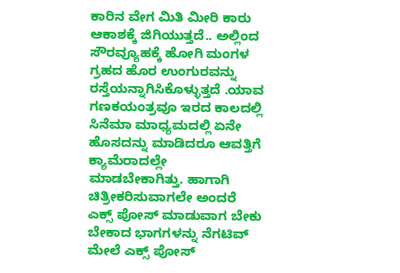ಕಾರಿನ ವೇಗ ಮಿತಿ ಮೀರಿ ಕಾರು ಆಕಾಶಕ್ಕೆ ಜಿಗಿಯುತ್ತದೆ.. ಅಲ್ಲಿಂದ ಸೌರವ್ಯೂಹಕ್ಕೆ ಹೋಗಿ ಮಂಗಳ   ಗ್ರಹದ ಹೊರ ಉಂಗುರವನ್ನು ರಸ್ತೆಯನ್ನಾಗಿಸಿಕೊಳ್ಳುತ್ತದೆ .ಯಾವ ಗಣಕಯಂತ್ರವೂ ಇರದ ಕಾಲದಲ್ಲಿ ಸಿನೆಮಾ ಮಾಧ್ಯಮದಲ್ಲಿ ಏನೇ ಹೊಸದನ್ನು ಮಾಡಿದರೂ ಆವತ್ತಿಗೆ ಕ್ಯಾಮೆರಾದಲ್ಲೇ ಮಾಡಬೇಕಾಗಿತ್ತು. ಹಾಗಾಗಿ ಚಿತ್ರೀಕರಿಸುವಾಗಲೇ ಅಂದರೆ ಎಕ್ಸ್ ಪೋಸ್ ಮಾಡುವಾಗ ಬೇಕು ಬೇಕಾದ ಭಾಗಗಳನ್ನು ನೆಗಟಿವ್ ಮೇಲೆ ಎಕ್ಸ್ ಪೋಸ್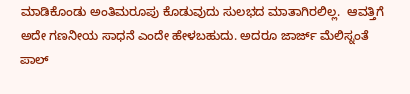ಮಾಡಿಕೊಂಡು ಅಂತಿಮರೂಪು ಕೊಡುವುದು ಸುಲಭದ ಮಾತಾಗಿರಲಿಲ್ಲ.  ಆವತ್ತಿಗೆ ಅದೇ ಗಣನೀಯ ಸಾಧನೆ ಎಂದೇ ಹೇಳಬಹುದು. ಅದರೂ ಜಾರ್ಜ್ ಮೆಲಿಸ್ನಂತೆ ಪಾಲ್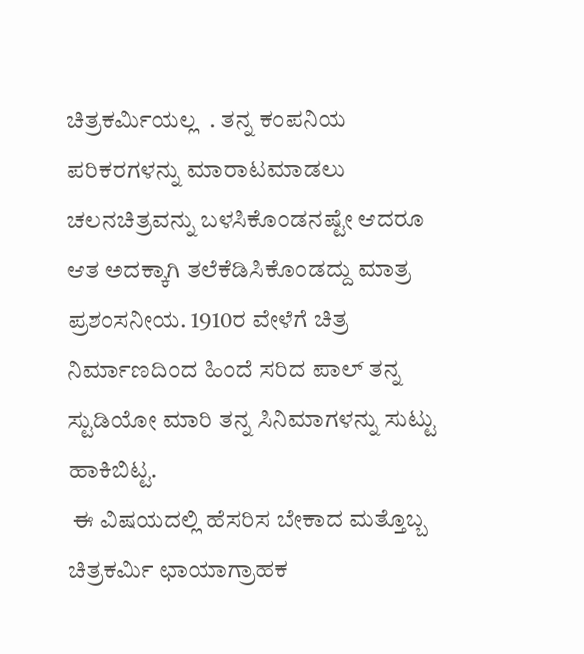ಚಿತ್ರಕರ್ಮಿಯಲ್ಲ  . ತನ್ನ ಕಂಪನಿಯ ಪರಿಕರಗಳನ್ನು ಮಾರಾಟಮಾಡಲು ಚಲನಚಿತ್ರವನ್ನು ಬಳಸಿಕೊಂಡನಷ್ಟೇ ಆದರೂ ಆತ ಅದಕ್ಕಾಗಿ ತಲೆಕೆಡಿಸಿಕೊಂಡದ್ದು ಮಾತ್ರ ಪ್ರಶಂಸನೀಯ. 1910ರ ವೇಳೆಗೆ ಚಿತ್ರ ನಿರ್ಮಾಣದಿಂದ ಹಿಂದೆ ಸರಿದ ಪಾಲ್ ತನ್ನ ಸ್ಟುಡಿಯೋ ಮಾರಿ ತನ್ನ ಸಿನಿಮಾಗಳನ್ನು ಸುಟ್ಟು ಹಾಕಿಬಿಟ್ಟ.
 ಈ ವಿಷಯದಲ್ಲಿ ಹೆಸರಿಸ ಬೇಕಾದ ಮತ್ತೊಬ್ಬ ಚಿತ್ರಕರ್ಮಿ ಛಾಯಾಗ್ರಾಹಕ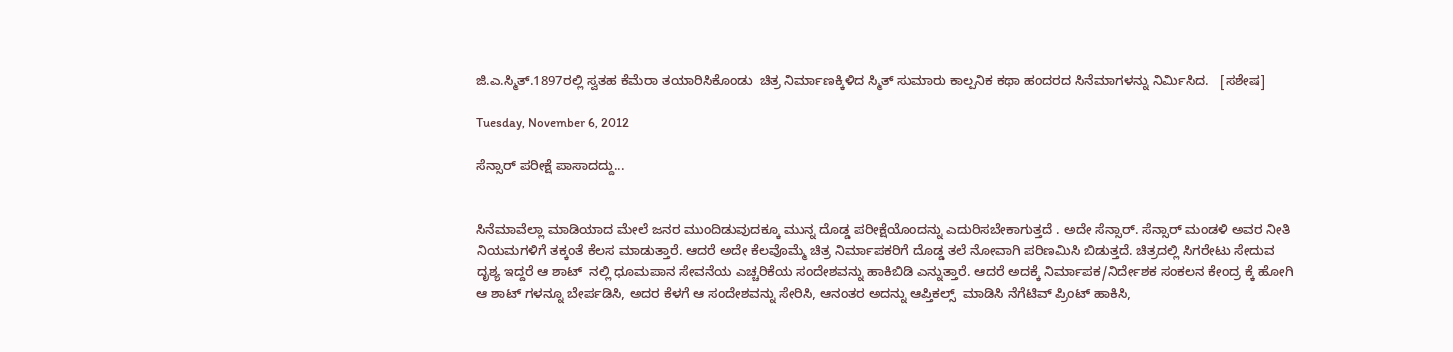ಜಿ.ಎ.ಸ್ಮಿತ್.1897ರಲ್ಲಿ ಸ್ವತಹ ಕೆಮೆರಾ ತಯಾರಿಸಿಕೊಂಡು  ಚಿತ್ರ ನಿರ್ಮಾಣಕ್ಕಿಳಿದ ಸ್ಮಿತ್ ಸುಮಾರು ಕಾಲ್ಪನಿಕ ಕಥಾ ಹಂದರದ ಸಿನೆಮಾಗಳನ್ನು ನಿರ್ಮಿಸಿದ.   [ಸಶೇಷ]

Tuesday, November 6, 2012

ಸೆನ್ಸಾರ್ ಪರೀಕ್ಷೆ ಪಾಸಾದದ್ದು...


ಸಿನೆಮಾವೆಲ್ಲಾ ಮಾಡಿಯಾದ ಮೇಲೆ ಜನರ ಮುಂದಿಡುವುದಕ್ಕೂ ಮುನ್ನ ದೊಡ್ಡ ಪರೀಕ್ಷೆಯೊಂದನ್ನು ಎದುರಿಸಬೇಕಾಗುತ್ತದೆ . ಅದೇ ಸೆನ್ಸಾರ್. ಸೆನ್ಸಾರ್ ಮಂಡಳಿ ಅವರ ನೀತಿ ನಿಯಮಗಳಿಗೆ ತಕ್ಕಂತೆ ಕೆಲಸ ಮಾಡುತ್ತಾರೆ. ಆದರೆ ಅದೇ ಕೆಲವೊಮ್ಮೆ ಚಿತ್ರ ನಿರ್ಮಾಪಕರಿಗೆ ದೊಡ್ಡ ತಲೆ ನೋವಾಗಿ ಪರಿಣಮಿಸಿ ಬಿಡುತ್ತದೆ. ಚಿತ್ರದಲ್ಲಿ ಸಿಗರೇಟು ಸೇದುವ ದೃಶ್ಯ ಇದ್ದರೆ ಆ ಶಾಟ್  ನಲ್ಲಿ ಧೂಮಪಾನ ಸೇವನೆಯ ಎಚ್ಚರಿಕೆಯ ಸಂದೇಶವನ್ನು ಹಾಕಿಬಿಡಿ ಎನ್ನುತ್ತಾರೆ. ಆದರೆ ಅದಕ್ಕೆ ನಿರ್ಮಾಪಕ/ನಿರ್ದೇಶಕ ಸಂಕಲನ ಕೇಂದ್ರ ಕ್ಕೆ ಹೋಗಿ ಆ ಶಾಟ್ ಗಳನ್ನೂ ಬೇರ್ಪಡಿಸಿ, ಅದರ ಕೆಳಗೆ ಆ ಸಂದೇಶವನ್ನು ಸೇರಿಸಿ, ಆನಂತರ ಅದನ್ನು ಆಪ್ತಿಕಲ್ಸ್  ಮಾಡಿಸಿ ನೆಗೆಟಿವ್ ಪ್ರಿಂಟ್ ಹಾಕಿಸಿ,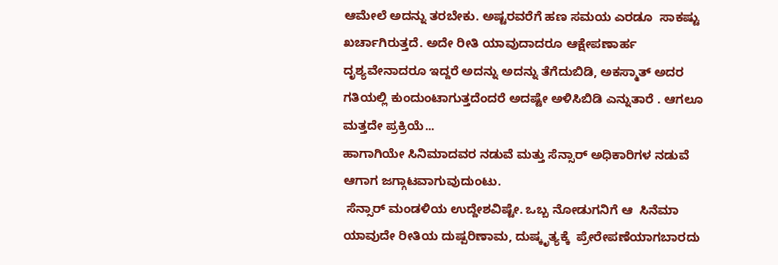ಆಮೇಲೆ ಅದನ್ನು ತರಬೇಕು. ಅಷ್ಟರವರೆಗೆ ಹಣ ಸಮಯ ಎರಡೂ  ಸಾಕಷ್ಟು ಖರ್ಚಾಗಿರುತ್ತದೆ. ಅದೇ ರೀತಿ ಯಾವುದಾದರೂ ಆಕ್ಷೇಪಣಾರ್ಹ ದೃಶ್ಯವೇನಾದರೂ ಇದ್ದರೆ ಅದನ್ನು ಅದನ್ನು ತೆಗೆದುಬಿಡಿ, ಅಕಸ್ಮಾತ್ ಅದರ ಗತಿಯಲ್ಲಿ ಕುಂದುಂಟಾಗುತ್ತದೆಂದರೆ ಅದಷ್ಟೇ ಅಳಿಸಿಬಿಡಿ ಎನ್ನುತಾರೆ . ಆಗಲೂ  ಮತ್ತದೇ ಪ್ರಕ್ರಿಯೆ...
ಹಾಗಾಗಿಯೇ ಸಿನಿಮಾದವರ ನಡುವೆ ಮತ್ತು ಸೆನ್ಸಾರ್ ಅಧಿಕಾರಿಗಳ ನಡುವೆ ಆಗಾಗ ಜಗ್ಗಾಟವಾಗುವುದುಂಟು.
 ಸೆನ್ಸಾರ್ ಮಂಡಳಿಯ ಉದ್ದೇಶವಿಷ್ಟೇ. ಒಬ್ಬ ನೋಡುಗನಿಗೆ ಆ  ಸಿನೆಮಾ ಯಾವುದೇ ರೀತಿಯ ದುಷ್ಪರಿಣಾಮ, ದುಷ್ಕೃತ್ಯಕ್ಕೆ  ಪ್ರೇರೇಪಣೆಯಾಗಬಾರದು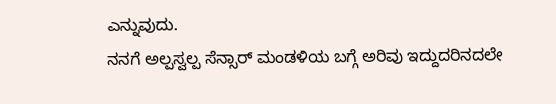ಎನ್ನುವುದು.
ನನಗೆ ಅಲ್ಪಸ್ವಲ್ಪ ಸೆನ್ಸಾರ್ ಮಂಡಳಿಯ ಬಗ್ಗೆ ಅರಿವು ಇದ್ದುದರಿನದಲೇ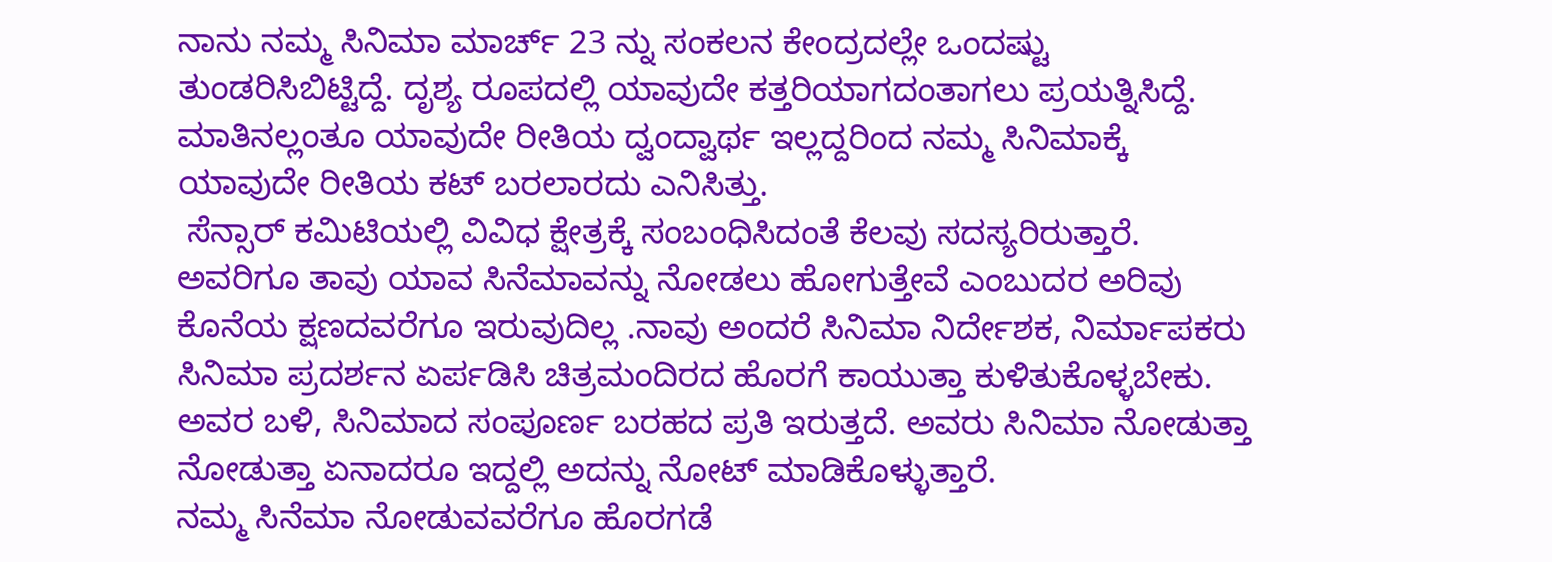ನಾನು ನಮ್ಮ ಸಿನಿಮಾ ಮಾರ್ಚ್ 23 ನ್ನು ಸಂಕಲನ ಕೇಂದ್ರದಲ್ಲೇ ಒಂದಷ್ಟು ತುಂಡರಿಸಿಬಿಟ್ಟಿದ್ದೆ. ದೃಶ್ಯ ರೂಪದಲ್ಲಿ ಯಾವುದೇ ಕತ್ತರಿಯಾಗದಂತಾಗಲು ಪ್ರಯತ್ನಿಸಿದ್ದೆ. ಮಾತಿನಲ್ಲಂತೂ ಯಾವುದೇ ರೀತಿಯ ದ್ವಂದ್ವಾರ್ಥ ಇಲ್ಲದ್ದರಿಂದ ನಮ್ಮ ಸಿನಿಮಾಕ್ಕೆ ಯಾವುದೇ ರೀತಿಯ ಕಟ್ ಬರಲಾರದು ಎನಿಸಿತ್ತು.
 ಸೆನ್ಸಾರ್ ಕಮಿಟಿಯಲ್ಲಿ ವಿವಿಧ ಕ್ಷೇತ್ರಕ್ಕೆ ಸಂಬಂಧಿಸಿದಂತೆ ಕೆಲವು ಸದಸ್ಯರಿರುತ್ತಾರೆ. ಅವರಿಗೂ ತಾವು ಯಾವ ಸಿನೆಮಾವನ್ನು ನೋಡಲು ಹೋಗುತ್ತೇವೆ ಎಂಬುದರ ಅರಿವು ಕೊನೆಯ ಕ್ಷಣದವರೆಗೂ ಇರುವುದಿಲ್ಲ .ನಾವು ಅಂದರೆ ಸಿನಿಮಾ ನಿರ್ದೇಶಕ, ನಿರ್ಮಾಪಕರು ಸಿನಿಮಾ ಪ್ರದರ್ಶನ ಏರ್ಪಡಿಸಿ ಚಿತ್ರಮಂದಿರದ ಹೊರಗೆ ಕಾಯುತ್ತಾ ಕುಳಿತುಕೊಳ್ಳಬೇಕು. ಅವರ ಬಳಿ, ಸಿನಿಮಾದ ಸಂಪೂರ್ಣ ಬರಹದ ಪ್ರತಿ ಇರುತ್ತದೆ. ಅವರು ಸಿನಿಮಾ ನೋಡುತ್ತಾ ನೋಡುತ್ತಾ ಏನಾದರೂ ಇದ್ದಲ್ಲಿ ಅದನ್ನು ನೋಟ್ ಮಾಡಿಕೊಳ್ಳುತ್ತಾರೆ.
ನಮ್ಮ ಸಿನೆಮಾ ನೋಡುವವರೆಗೂ ಹೊರಗಡೆ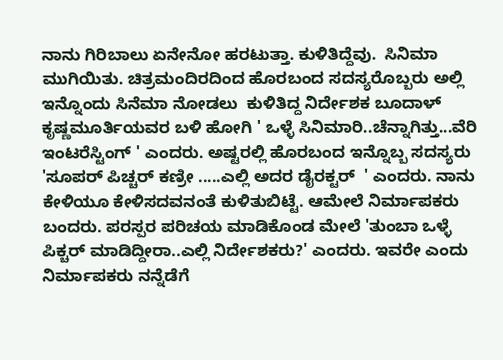ನಾನು ಗಿರಿಬಾಲು ಏನೇನೋ ಹರಟುತ್ತಾ. ಕುಳಿತಿದ್ದೆವು.  ಸಿನಿಮಾ ಮುಗಿಯಿತು. ಚಿತ್ರಮಂದಿರದಿಂದ ಹೊರಬಂದ ಸದಸ್ಯರೊಬ್ಬರು ಅಲ್ಲಿ ಇನ್ನೊಂದು ಸಿನೆಮಾ ನೋಡಲು  ಕುಳಿತಿದ್ದ ನಿರ್ದೇಶಕ ಬೂದಾಳ್ ಕೃಷ್ಣಮೂರ್ತಿಯವರ ಬಳಿ ಹೋಗಿ ' ಒಳ್ಳೆ ಸಿನಿಮಾರಿ..ಚೆನ್ನಾಗಿತ್ತು...ವೆರಿ ಇಂಟರೆಸ್ಟಿಂಗ್ ' ಎಂದರು. ಅಷ್ಟರಲ್ಲಿ ಹೊರಬಂದ ಇನ್ನೊಬ್ಬ ಸದಸ್ಯರು 'ಸೂಪರ್ ಪಿಚ್ಚರ್ ಕಣ್ರೀ .....ಎಲ್ಲಿ ಅದರ ಡೈರಕ್ಟರ್  ' ಎಂದರು. ನಾನು ಕೇಳಿಯೂ ಕೇಳಿಸದವನಂತೆ ಕುಳಿತುಬಿಟ್ಟೆ. ಆಮೇಲೆ ನಿರ್ಮಾಪಕರು ಬಂದರು. ಪರಸ್ಪರ ಪರಿಚಯ ಮಾಡಿಕೊಂಡ ಮೇಲೆ 'ತುಂಬಾ ಒಳ್ಳೆ ಪಿಕ್ಚರ್ ಮಾಡಿದ್ದೀರಾ..ಎಲ್ಲಿ ನಿರ್ದೇಶಕರು?' ಎಂದರು. ಇವರೇ ಎಂದು ನಿರ್ಮಾಪಕರು ನನ್ನೆಡೆಗೆ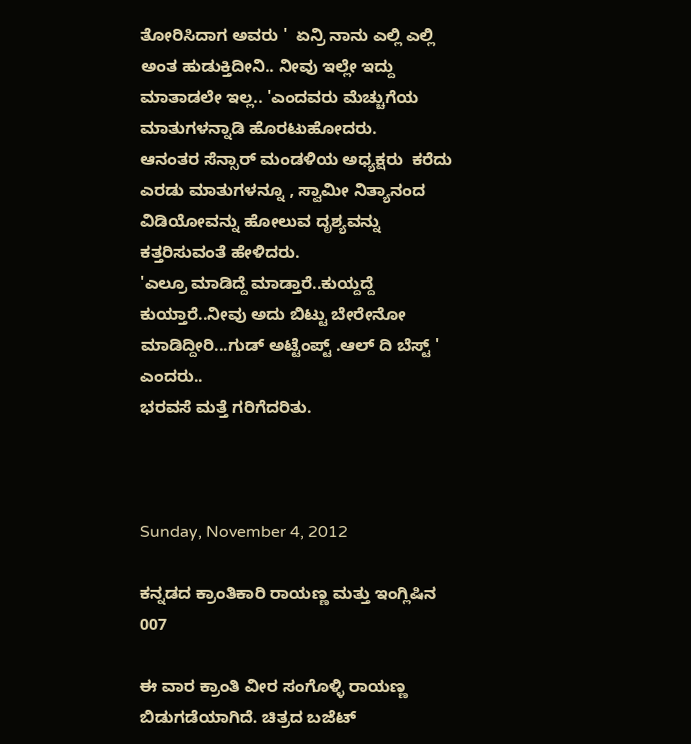ತೋರಿಸಿದಾಗ ಅವರು '  ಏನ್ರಿ ನಾನು ಎಲ್ಲಿ ಎಲ್ಲಿ ಅಂತ ಹುಡುಕ್ತಿದೀನಿ.. ನೀವು ಇಲ್ಲೇ ಇದ್ದು ಮಾತಾಡಲೇ ಇಲ್ಲ.. 'ಎಂದವರು ಮೆಚ್ಚುಗೆಯ ಮಾತುಗಳನ್ನಾಡಿ ಹೊರಟುಹೋದರು.
ಆನಂತರ ಸೆನ್ಸಾರ್ ಮಂಡಳಿಯ ಅಧ್ಯಕ್ಷರು  ಕರೆದು ಎರಡು ಮಾತುಗಳನ್ನೂ , ಸ್ವಾಮೀ ನಿತ್ಯಾನಂದ ವಿಡಿಯೋವನ್ನು ಹೋಲುವ ದೃಶ್ಯವನ್ನು ಕತ್ತರಿಸುವಂತೆ ಹೇಳಿದರು.
'ಎಲ್ರೂ ಮಾಡಿದ್ದೆ ಮಾಡ್ತಾರೆ..ಕುಯ್ದದ್ದೆ ಕುಯ್ತಾರೆ..ನೀವು ಅದು ಬಿಟ್ಟು ಬೇರೇನೋ ಮಾಡಿದ್ದೀರಿ...ಗುಡ್ ಅಟ್ಟೆಂಪ್ಟ್ .ಆಲ್ ದಿ ಬೆಸ್ಟ್ ' ಎಂದರು..
ಭರವಸೆ ಮತ್ತೆ ಗರಿಗೆದರಿತು.



Sunday, November 4, 2012

ಕನ್ನಡದ ಕ್ರಾಂತಿಕಾರಿ ರಾಯಣ್ಣ ಮತ್ತು ಇಂಗ್ಲಿಷಿನ 007

ಈ ವಾರ ಕ್ರಾಂತಿ ವೀರ ಸಂಗೊಳ್ಳಿ ರಾಯಣ್ಣ  ಬಿಡುಗಡೆಯಾಗಿದೆ. ಚಿತ್ರದ ಬಜೆಟ್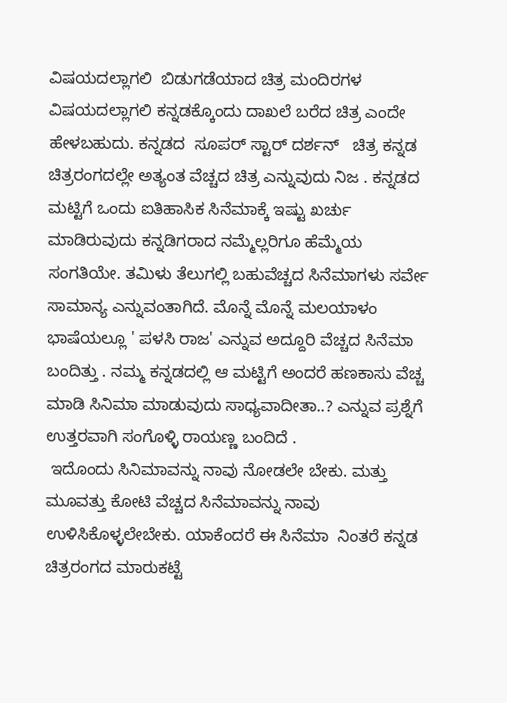ವಿಷಯದಲ್ಲಾಗಲಿ  ಬಿಡುಗಡೆಯಾದ ಚಿತ್ರ ಮಂದಿರಗಳ
ವಿಷಯದಲ್ಲಾಗಲಿ ಕನ್ನಡಕ್ಕೊಂದು ದಾಖಲೆ ಬರೆದ ಚಿತ್ರ ಎಂದೇ  ಹೇಳಬಹುದು. ಕನ್ನಡದ  ಸೂಪರ್ ಸ್ಟಾರ್ ದರ್ಶನ್   ಚಿತ್ರ ಕನ್ನಡ  ಚಿತ್ರರಂಗದಲ್ಲೇ ಅತ್ಯಂತ ವೆಚ್ಚದ ಚಿತ್ರ ಎನ್ನುವುದು ನಿಜ . ಕನ್ನಡದ ಮಟ್ಟಿಗೆ ಒಂದು ಐತಿಹಾಸಿಕ ಸಿನೆಮಾಕ್ಕೆ ಇಷ್ಟು ಖರ್ಚು ಮಾಡಿರುವುದು ಕನ್ನಡಿಗರಾದ ನಮ್ಮೆಲ್ಲರಿಗೂ ಹೆಮ್ಮೆಯ ಸಂಗತಿಯೇ. ತಮಿಳು ತೆಲುಗಲ್ಲಿ ಬಹುವೆಚ್ಚದ ಸಿನೆಮಾಗಳು ಸರ್ವೇ ಸಾಮಾನ್ಯ ಎನ್ನುವಂತಾಗಿದೆ. ಮೊನ್ನೆ ಮೊನ್ನೆ ಮಲಯಾಳಂ ಭಾಷೆಯಲ್ಲೂ ' ಪಳಸಿ ರಾಜ' ಎನ್ನುವ ಅದ್ದೂರಿ ವೆಚ್ಚದ ಸಿನೆಮಾ ಬಂದಿತ್ತು . ನಮ್ಮ ಕನ್ನಡದಲ್ಲಿ ಆ ಮಟ್ಟಿಗೆ ಅಂದರೆ ಹಣಕಾಸು ವೆಚ್ಚ ಮಾಡಿ ಸಿನಿಮಾ ಮಾಡುವುದು ಸಾಧ್ಯವಾದೀತಾ..? ಎನ್ನುವ ಪ್ರಶ್ನೆಗೆ ಉತ್ತರವಾಗಿ ಸಂಗೊಳ್ಳಿ ರಾಯಣ್ಣ ಬಂದಿದೆ .
 ಇದೊಂದು ಸಿನಿಮಾವನ್ನು ನಾವು ನೋಡಲೇ ಬೇಕು. ಮತ್ತು ಮೂವತ್ತು ಕೋಟಿ ವೆಚ್ಚದ ಸಿನೆಮಾವನ್ನು ನಾವು ಉಳಿಸಿಕೊಳ್ಳಲೇಬೇಕು. ಯಾಕೆಂದರೆ ಈ ಸಿನೆಮಾ  ನಿಂತರೆ ಕನ್ನಡ ಚಿತ್ರರಂಗದ ಮಾರುಕಟ್ಟೆ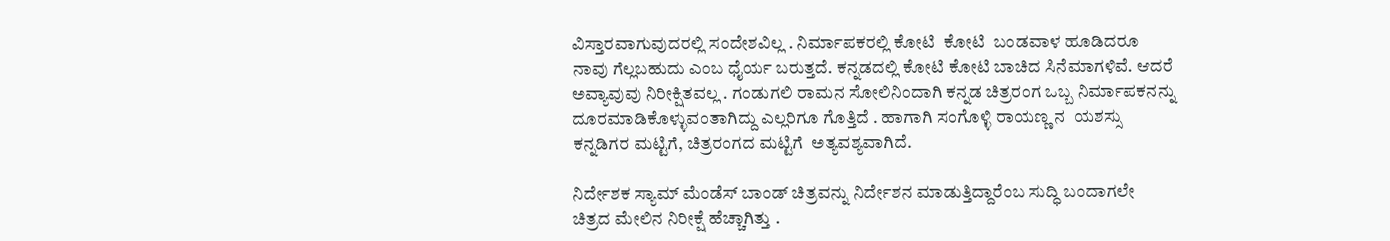ವಿಸ್ತಾರವಾಗುವುದರಲ್ಲಿ ಸಂದೇಶವಿಲ್ಲ . ನಿರ್ಮಾಪಕರಲ್ಲಿ ಕೋಟಿ  ಕೋಟಿ  ಬಂಡವಾಳ ಹೂಡಿದರೂ ನಾವು ಗೆಲ್ಲಬಹುದು ಎಂಬ ಧೈರ್ಯ ಬರುತ್ತದೆ. ಕನ್ನಡದಲ್ಲಿ ಕೋಟಿ ಕೋಟಿ ಬಾಚಿದ ಸಿನೆಮಾಗಳಿವೆ. ಆದರೆ ಅವ್ಯಾವುವು ನಿರೀಕ್ಷಿತವಲ್ಲ . ಗಂಡುಗಲಿ ರಾಮನ ಸೋಲಿನಿಂದಾಗಿ ಕನ್ನಡ ಚಿತ್ರರಂಗ ಒಬ್ಬ ನಿರ್ಮಾಪಕನನ್ನು ದೂರಮಾಡಿಕೊಳ್ಳುವಂತಾಗಿದ್ದು ಎಲ್ಲರಿಗೂ ಗೊತ್ತಿದೆ . ಹಾಗಾಗಿ ಸಂಗೊಳ್ಳಿ ರಾಯಣ್ಣ ನ  ಯಶಸ್ಸು ಕನ್ನಡಿಗರ ಮಟ್ಟಿಗೆ, ಚಿತ್ರರಂಗದ ಮಟ್ಟಿಗೆ  ಅತ್ಯವಶ್ಯವಾಗಿದೆ.

ನಿರ್ದೇಶಕ ಸ್ಯಾಮ್ ಮೆಂಡೆಸ್ ಬಾಂಡ್ ಚಿತ್ರವನ್ನು ನಿರ್ದೇಶನ ಮಾಡುತ್ತಿದ್ದಾರೆಂಬ ಸುದ್ಧಿ ಬಂದಾಗಲೇ ಚಿತ್ರದ ಮೇಲಿನ ನಿರೀಕ್ಷೆ ಹೆಚ್ಚಾಗಿತ್ತು .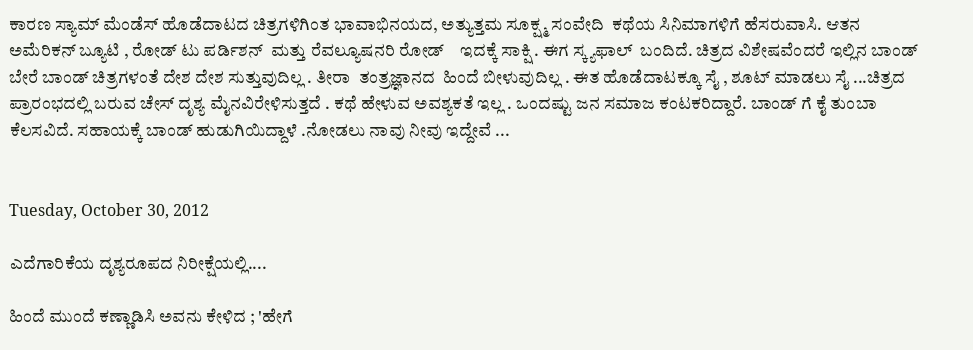ಕಾರಣ ಸ್ಯಾಮ್ ಮೆಂಡೆಸ್ ಹೊಡೆದಾಟದ ಚಿತ್ರಗಳಿಗಿಂತ ಭಾವಾಭಿನಯದ, ಅತ್ಯುತ್ತಮ ಸೂಕ್ಷ್ಮ ಸಂವೇದಿ  ಕಥೆಯ ಸಿನಿಮಾಗಳಿಗೆ ಹೆಸರುವಾಸಿ. ಆತನ ಅಮೆರಿಕನ್ ಬ್ಯೂಟಿ , ರೋಡ್ ಟು ಪರ್ಡಿಶನ್  ಮತ್ತು ರೆವಲ್ಯೂಷನರಿ ರೋಡ್    ಇದಕ್ಕೆ ಸಾಕ್ಷಿ . ಈಗ ಸ್ಕ್ಯಫಾಲ್  ಬಂದಿದೆ. ಚಿತ್ರದ ವಿಶೇಷವೆಂದರೆ ಇಲ್ಲಿನ ಬಾಂಡ್ ಬೇರೆ ಬಾಂಡ್ ಚಿತ್ರಗಳಂತೆ ದೇಶ ದೇಶ ಸುತ್ತುವುದಿಲ್ಲ . ತೀರಾ  ತಂತ್ರಜ್ಞಾನದ  ಹಿಂದೆ ಬೀಳುವುದಿಲ್ಲ . ಈತ ಹೊಡೆದಾಟಕ್ಕೂ ಸೈ , ಶೂಟ್ ಮಾಡಲು ಸೈ ...ಚಿತ್ರದ ಪ್ರಾರಂಭದಲ್ಲಿ ಬರುವ ಚೇಸ್ ದೃಶ್ಯ ಮೈನವಿರೇಳಿಸುತ್ತದೆ . ಕಥೆ ಹೇಳುವ ಅವಶ್ಯಕತೆ ಇಲ್ಲ . ಒಂದಷ್ಟು ಜನ ಸಮಾಜ ಕಂಟಕರಿದ್ದಾರೆ. ಬಾಂಡ್ ಗೆ ಕೈ ತುಂಬಾ ಕೆಲಸವಿದೆ. ಸಹಾಯಕ್ಕೆ ಬಾಂಡ್ ಹುಡುಗಿಯಿದ್ದಾಳೆ .ನೋಡಲು ನಾವು ನೀವು ಇದ್ದೇವೆ ...


Tuesday, October 30, 2012

ಎದೆಗಾರಿಕೆಯ ದೃಶ್ಯರೂಪದ ನಿರೀಕ್ಷೆಯಲ್ಲಿ....

ಹಿಂದೆ ಮುಂದೆ ಕಣ್ಣಾಡಿಸಿ ಅವನು ಕೇಳಿದ ; 'ಹೇಗೆ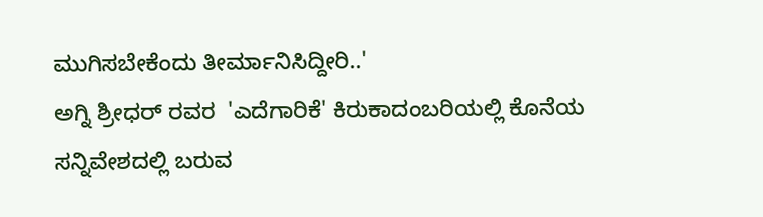ಮುಗಿಸಬೇಕೆಂದು ತೀರ್ಮಾನಿಸಿದ್ದೀರಿ..'
ಅಗ್ನಿ ಶ್ರೀಧರ್ ರವರ  'ಎದೆಗಾರಿಕೆ' ಕಿರುಕಾದಂಬರಿಯಲ್ಲಿ ಕೊನೆಯ ಸನ್ನಿವೇಶದಲ್ಲಿ ಬರುವ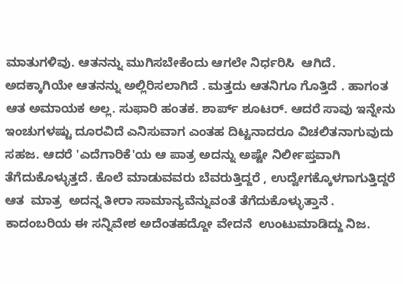ಮಾತುಗಳಿವು. ಆತನನ್ನು ಮುಗಿಸಬೇಕೆಂದು ಆಗಲೇ ನಿರ್ಧರಿಸಿ  ಆಗಿದೆ. ಅದಕ್ಕಾಗಿಯೇ ಆತನನ್ನು ಅಲ್ಲಿರಿಸಲಾಗಿದೆ . ಮತ್ತದು ಆತನಿಗೂ ಗೊತ್ತಿದೆ . ಹಾಗಂತ ಆತ ಅಮಾಯಕ ಅಲ್ಲ. ಸುಫಾರಿ ಹಂತಕ. ಶಾರ್ಪ್ ಶೂಟರ್. ಆದರೆ ಸಾವು ಇನ್ನೇನು ಇಂಚುಗಳಷ್ಟು ದೂರವಿದೆ ಎನಿಸುವಾಗ ಎಂತಹ ದಿಟ್ಟನಾದರೂ ವಿಚಲಿತನಾಗುವುದು ಸಹಜ. ಆದರೆ 'ಎದೆಗಾರಿಕೆ'ಯ ಆ ಪಾತ್ರ ಅದನ್ನು ಅಷ್ಟೇ ನಿರ್ಲೀಪ್ತವಾಗಿ ತೆಗೆದುಕೊಳ್ಳುತ್ತದೆ. ಕೊಲೆ ಮಾಡುವವರು ಬೆವರುತ್ತಿದ್ದರೆ , ಉದ್ವೇಗಕ್ಕೊಳಗಾಗುತ್ತಿದ್ದರೆ  ಆತ  ಮಾತ್ರ  ಅದನ್ನ ತೀರಾ ಸಾಮಾನ್ಯವೆನ್ನುವಂತೆ ತೆಗೆದುಕೊಳ್ಳುತ್ತಾನೆ .
ಕಾದಂಬರಿಯ ಈ ಸನ್ನಿವೇಶ ಅದೆಂತಹದ್ದೋ ವೇದನೆ  ಉಂಟುಮಾಡಿದ್ದು ನಿಜ.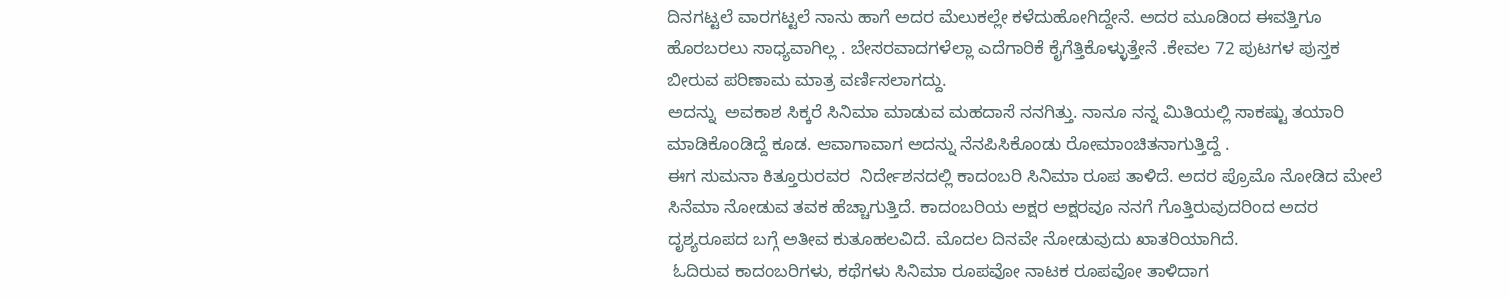ದಿನಗಟ್ಟಲೆ ವಾರಗಟ್ಟಲೆ ನಾನು ಹಾಗೆ ಅದರ ಮೆಲುಕಲ್ಲೇ ಕಳೆದುಹೋಗಿದ್ದೇನೆ. ಅದರ ಮೂಡಿಂದ ಈವತ್ತಿಗೂ ಹೊರಬರಲು ಸಾಧ್ಯವಾಗಿಲ್ಲ . ಬೇಸರವಾದಗಳೆಲ್ಲಾ ಎದೆಗಾರಿಕೆ ಕೈಗೆತ್ತಿಕೊಳ್ಳುತ್ತೇನೆ .ಕೇವಲ 72 ಪುಟಗಳ ಪುಸ್ತಕ ಬೀರುವ ಪರಿಣಾಮ ಮಾತ್ರ ವರ್ಣಿಸಲಾಗದ್ದು.
ಅದನ್ನು  ಅವಕಾಶ ಸಿಕ್ಕರೆ ಸಿನಿಮಾ ಮಾಡುವ ಮಹದಾಸೆ ನನಗಿತ್ತು. ನಾನೂ ನನ್ನ ಮಿತಿಯಲ್ಲಿ ಸಾಕಷ್ಟು ತಯಾರಿ ಮಾಡಿಕೊಂಡಿದ್ದೆ ಕೂಡ. ಆವಾಗಾವಾಗ ಅದನ್ನು ನೆನಪಿಸಿಕೊಂಡು ರೋಮಾಂಚಿತನಾಗುತ್ತಿದ್ದೆ .
ಈಗ ಸುಮನಾ ಕಿತ್ತೂರುರವರ  ನಿರ್ದೇಶನದಲ್ಲಿ ಕಾದಂಬರಿ ಸಿನಿಮಾ ರೂಪ ತಾಳಿದೆ. ಅದರ ಪ್ರೊಮೊ ನೋಡಿದ ಮೇಲೆ ಸಿನೆಮಾ ನೋಡುವ ತವಕ ಹೆಚ್ಚಾಗುತ್ತಿದೆ. ಕಾದಂಬರಿಯ ಅಕ್ಷರ ಅಕ್ಷರವೂ ನನಗೆ ಗೊತ್ತಿರುವುದರಿಂದ ಅದರ ದೃಶ್ಯರೂಪದ ಬಗ್ಗೆ ಅತೀವ ಕುತೂಹಲವಿದೆ. ಮೊದಲ ದಿನವೇ ನೋಡುವುದು ಖಾತರಿಯಾಗಿದೆ.
 ಓದಿರುವ ಕಾದಂಬರಿಗಳು, ಕಥೆಗಳು ಸಿನಿಮಾ ರೂಪವೋ ನಾಟಕ ರೂಪವೋ ತಾಳಿದಾಗ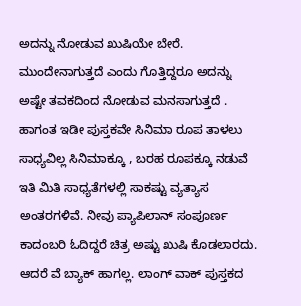ಅದನ್ನು ನೋಡುವ ಖುಷಿಯೇ ಬೇರೆ. ಮುಂದೇನಾಗುತ್ತದೆ ಎಂದು ಗೊತ್ತಿದ್ದರೂ ಅದನ್ನು ಅಷ್ಟೇ ತವಕದಿಂದ ನೋಡುವ ಮನಸಾಗುತ್ತದೆ . ಹಾಗಂತ ಇಡೀ ಪುಸ್ತಕವೇ ಸಿನಿಮಾ ರೂಪ ತಾಳಲು ಸಾಧ್ಯವಿಲ್ಲ ಸಿನಿಮಾಕ್ಕೂ , ಬರಹ ರೂಪಕ್ಕೂ ನಡುವೆ ಇತಿ ಮಿತಿ ಸಾಧ್ಯತೆಗಳಲ್ಲಿ ಸಾಕಷ್ಟು ವ್ಯತ್ಯಾಸ  ಅಂತರಗಳಿವೆ. ನೀವು ಪ್ಯಾಪಿಲಾನ್ ಸಂಪೂರ್ಣ ಕಾದಂಬರಿ ಓದಿದ್ದರೆ ಚಿತ್ರ ಅಷ್ಟು ಖುಷಿ ಕೊಡಲಾರದು. ಆದರೆ ವೆ ಬ್ಯಾಕ್ ಹಾಗಲ್ಲ. ಲಾಂಗ್ ವಾಕ್ ಪುಸ್ತಕದ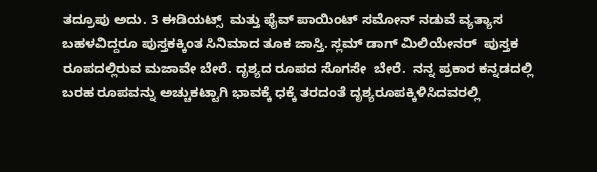ತದ್ರೂಪು ಅದು. 3 ಈಡಿಯಟ್ಸ್  ಮತ್ತು ಫೈವ್ ಪಾಯಿಂಟ್ ಸಮೋನ್ ನಡುವೆ ವ್ಯತ್ಯಾಸ ಬಹಳವಿದ್ದರೂ ಪುಸ್ತಕಕ್ಕಿಂತ ಸಿನಿಮಾದ ತೂಕ ಜಾಸ್ತಿ. ಸ್ಲಮ್ ಡಾಗ್ ಮಿಲಿಯೇನರ್  ಪುಸ್ತಕ ರೂಪದಲ್ಲಿರುವ ಮಜಾವೇ ಬೇರೆ. ದೃಶ್ಯದ ರೂಪದ ಸೊಗಸೇ  ಬೇರೆ.  ನನ್ನ ಪ್ರಕಾರ ಕನ್ನಡದಲ್ಲಿ ಬರಹ ರೂಪವನ್ನು ಅಚ್ಚುಕಟ್ಟಾಗಿ ಭಾವಕ್ಕೆ ಧಕ್ಕೆ ತರದಂತೆ ದೃಶ್ಯರೂಪಕ್ಕಿಳಿಸಿದವರಲ್ಲಿ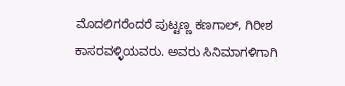ಮೊದಲಿಗರೆಂದರೆ ಪುಟ್ಟಣ್ಣ ಕಣಗಾಲ್, ಗಿರೀಶ ಕಾಸರವಳ್ಳಿಯವರು. ಅವರು ಸಿನಿಮಾಗಳಿಗಾಗಿ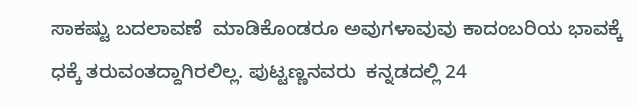ಸಾಕಷ್ಟು ಬದಲಾವಣೆ  ಮಾಡಿಕೊಂಡರೂ ಅವುಗಳಾವುವು ಕಾದಂಬರಿಯ ಭಾವಕ್ಕೆ ಧಕ್ಕೆ ತರುವಂತದ್ದಾಗಿರಲಿಲ್ಲ. ಪುಟ್ಟಣ್ಣನವರು  ಕನ್ನಡದಲ್ಲಿ 24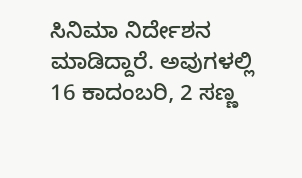ಸಿನಿಮಾ ನಿರ್ದೇಶನ ಮಾಡಿದ್ದಾರೆ. ಅವುಗಳಲ್ಲಿ 16 ಕಾದಂಬರಿ, 2 ಸಣ್ಣ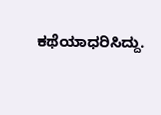ಕಥೆಯಾಧರಿಸಿದ್ದು.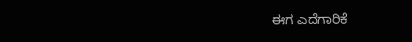ಈಗ ಎದೆಗಾರಿಕೆ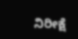ನಿರೀಕ್ಷೆ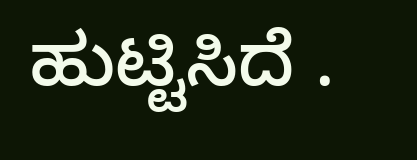ಹುಟ್ಟಿಸಿದೆ .